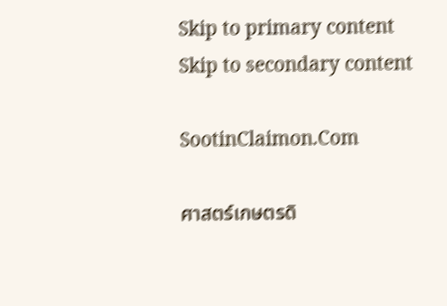Skip to primary content
Skip to secondary content

SootinClaimon.Com

ศาสตร์เกษตรดิ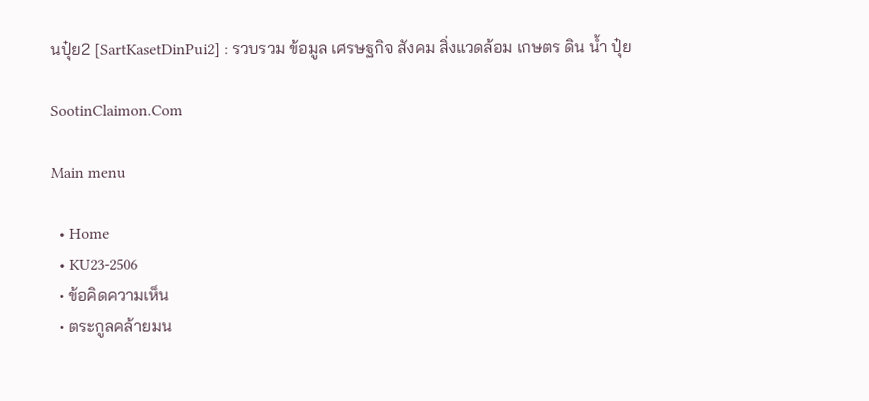นปุ๋ย2 [SartKasetDinPui2] : รวบรวม ข้อมูล เศรษฐกิจ สังคม สิ่งแวดล้อม เกษตร ดิน น้ำ ปุ๋ย

SootinClaimon.Com

Main menu

  • Home
  • KU23-2506
  • ข้อคิดความเห็น
  • ตระกูลคล้ายมน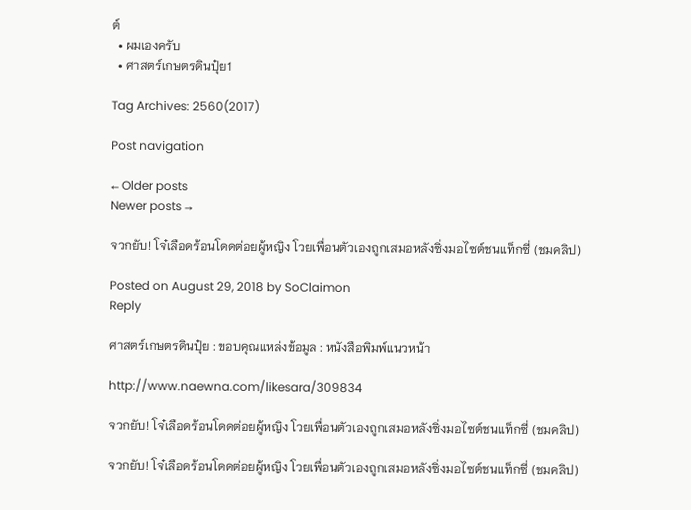ต์
  • ผมเองครับ
  • ศาสตร์เกษตรดินปุ๋ย1

Tag Archives: 2560(2017)

Post navigation

← Older posts
Newer posts →

จวกยับ! โจ๋เลือดร้อนโดดต่อยผู้หญิง โวยเพื่อนตัวเองถูกเสมอหลังซิ่งมอไซต์ชนแท็กซี่ (ชมคลิป)

Posted on August 29, 2018 by SoClaimon
Reply

ศาสตร์เกษตรดินปุ๋ย : ขอบคุณแหล่งข้อมูล : หนังสือพิมพ์แนวหน้า

http://www.naewna.com/likesara/309834

จวกยับ! โจ๋เลือดร้อนโดดต่อยผู้หญิง โวยเพื่อนตัวเองถูกเสมอหลังซิ่งมอไซต์ชนแท็กซี่ (ชมคลิป)

จวกยับ! โจ๋เลือดร้อนโดดต่อยผู้หญิง โวยเพื่อนตัวเองถูกเสมอหลังซิ่งมอไซต์ชนแท็กซี่ (ชมคลิป)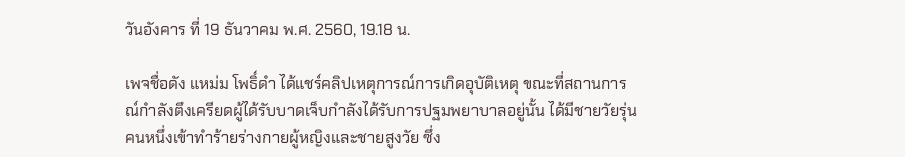วันอังคาร ที่ 19 ธันวาคม พ.ศ. 2560, 19.18 น.

เพจชื่อดัง แหม่ม โพธิ์ดำ ได้แชร์คลิปเหตุการณ์การเกิดอุบัติเหตุ ขณะที่สถานการณ์กำลังตึงเครียดผู้ได้รับบาดเจ็บกำลังได้รับการปฐมพยาบาลอยู่นั้น ได้มีชายวัยรุ่นคนหนึ่งเข้าทำร้ายร่างกายผู้หญิงและชายสูงวัย ซึ่ง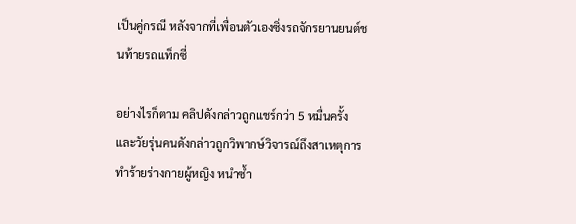เป็นคู่กรณี หลังจากที่เพื่อนตัวเองซิ่งรถจักรยานยนต์ชนท้ายรถแท็กซี่

อย่างไรก็ตาม คลิปดังกล่าวถูกแชร์กว่า 5 หมื่นครั้ง และวัยรุ่นคนดังกล่าวถูกวิพากษ์วิจารณ์ถึงสาเหตุการทำร้ายร่างกายผู้หญิง หนำซ้ำ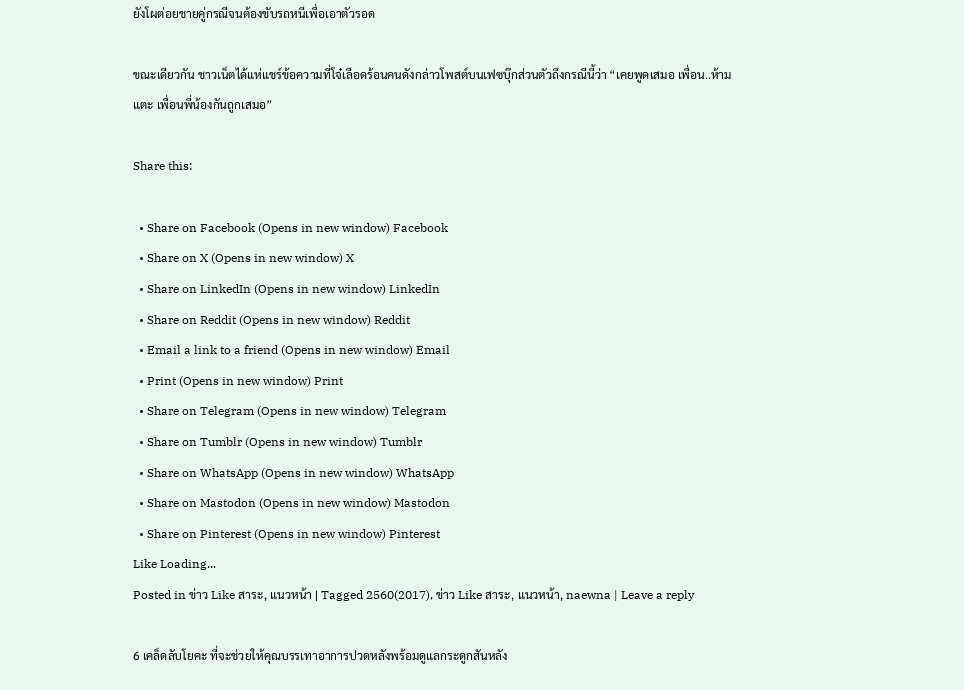ยังโผต่อยชายคู่กรณีจนต้องขับรถหนีเพื่อเอาตัวรอด

ขณะเดียวกัน ชาวเน็ตได้แห่แชร์ข้อความที่โจ๋เลือดร้อนคนดังกล่าวโพสต์บนเฟซบุ๊กส่วนตัวถึงกรณีนี้ว่า “เคยพูดเสมอ เพื่อน..ห้ามแตะ เพื่อนพี่น้องกันถูกเสมอ”

Share this:

  • Share on Facebook (Opens in new window) Facebook
  • Share on X (Opens in new window) X
  • Share on LinkedIn (Opens in new window) LinkedIn
  • Share on Reddit (Opens in new window) Reddit
  • Email a link to a friend (Opens in new window) Email
  • Print (Opens in new window) Print
  • Share on Telegram (Opens in new window) Telegram
  • Share on Tumblr (Opens in new window) Tumblr
  • Share on WhatsApp (Opens in new window) WhatsApp
  • Share on Mastodon (Opens in new window) Mastodon
  • Share on Pinterest (Opens in new window) Pinterest
Like Loading...
Posted in ข่าว Like สาระ, แนวหน้า | Tagged 2560(2017), ข่าว Like สาระ, แนวหน้า, naewna | Leave a reply

6 เคล็ดลับโยคะ ที่จะช่วยให้คุณบรรเทาอาการปวดหลังพร้อมดูแลกระดูกสันหลัง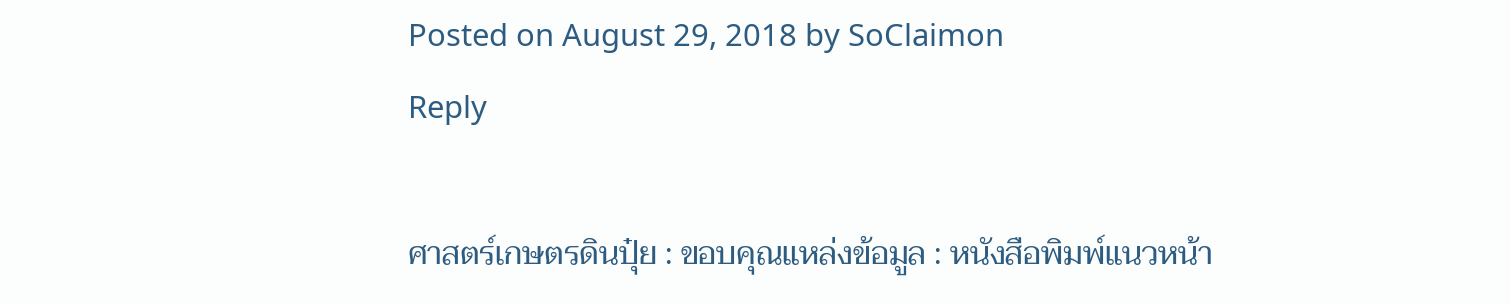Posted on August 29, 2018 by SoClaimon
Reply

ศาสตร์เกษตรดินปุ๋ย : ขอบคุณแหล่งข้อมูล : หนังสือพิมพ์แนวหน้า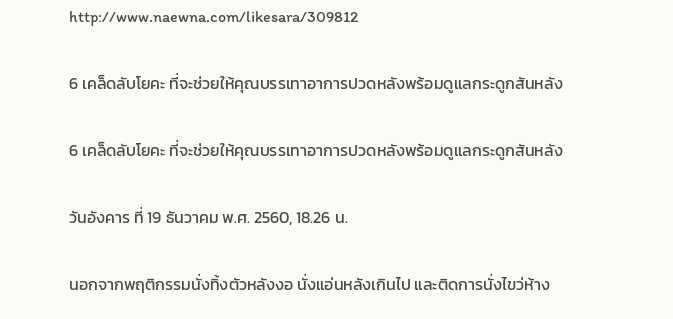http://www.naewna.com/likesara/309812

6 เคล็ดลับโยคะ ที่จะช่วยให้คุณบรรเทาอาการปวดหลังพร้อมดูแลกระดูกสันหลัง

6 เคล็ดลับโยคะ ที่จะช่วยให้คุณบรรเทาอาการปวดหลังพร้อมดูแลกระดูกสันหลัง

วันอังคาร ที่ 19 ธันวาคม พ.ศ. 2560, 18.26 น.

นอกจากพฤติกรรมนั่งทิ้งตัวหลังงอ นั่งแอ่นหลังเกินไป และติดการนั่งไขว่ห้าง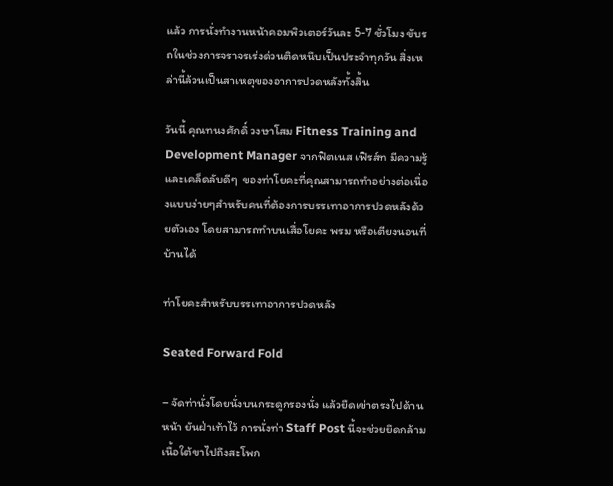แล้ว การนั่งทำงานหน้าคอมพิวเตอร์วันละ 5-7 ชั่วโมง ขับรถในช่วงการจราจรเร่งด่วนติดหนึบเป็นประจำทุกวัน สิ่งเหล่านี้ล้วนเป็นสาเหตุของอาการปวดหลังทั้งสิ้น

วันนี้ คุณทนงศักดิ์ วงษาโสม Fitness Training and Development Manager จากฟิตเนส เฟิรส์ท มีความรู้และเคล็ดลับดีๆ  ของท่าโยคะที่คุณสามารถทำอย่างต่อเนื่องแบบง่ายๆสำหรับคนที่ต้องการบรรเทาอาการปวดหลังด้วยตัวเอง โดยสามารถทำบนเสื่อโยคะ พรม หรือเตียงนอนที่บ้านได้

ท่าโยคะสำหรับบรรเทาอาการปวดหลัง

Seated Forward Fold

– จัดท่านั่งโดยนั่งบนกระดูกรองนั่ง แล้วยืดเข่าตรงไปด้านหน้า ยันฝ่าเท้าไว้ การนั่งท่า Staff Post นี้จะช่วยยึดกล้ามเนื้อใต้ขาไปถึงสะโพก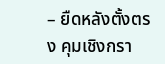– ยืดหลังตั้งตรง คุมเชิงกรา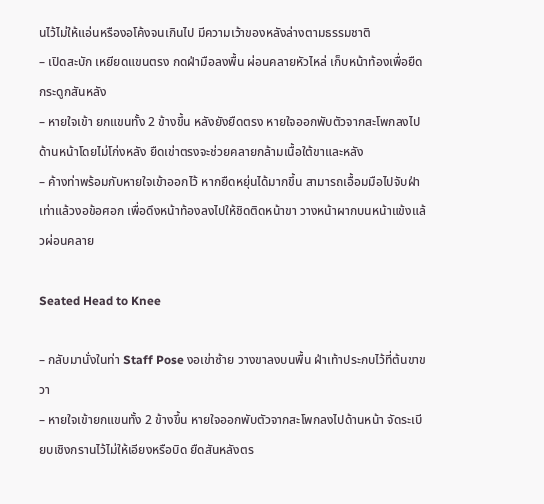นไว้ไม่ให้แอ่นหรืองอโค้งจนเกินไป มีความเว้าของหลังล่างตามธรรมชาติ
– เปิดสะบัก เหยียดแขนตรง กดฝ่ามือลงพื้น ผ่อนคลายหัวไหล่ เก็บหน้าท้องเพื่อยืดกระดูกสันหลัง
– หายใจเข้า ยกแขนทั้ง 2 ข้างขึ้น หลังยังยืดตรง หายใจออกพับตัวจากสะโพกลงไปด้านหน้าโดยไม่โก่งหลัง ยืดเข่าตรงจะช่วยคลายกล้ามเนื้อใต้ขาและหลัง
– ค้างท่าพร้อมกับหายใจเข้าออกไว้ หากยืดหยุ่นได้มากขึ้น สามารถเอื้อมมือไปจับฝ่าเท่าแล้วงอข้อศอก เพื่อดึงหน้าท้องลงไปให้ชิดติดหน้าขา วางหน้าผากบนหน้าแข้งแล้วผ่อนคลาย

Seated Head to Knee

– กลับมานั่งในท่า Staff Pose งอเข่าซ้าย วางขาลงบนพื้น ฝ่าเท้าประกบไว้ที่ต้นขาขวา
– หายใจเข้ายกแขนทั้ง 2 ข้างขึ้น หายใจออกพับตัวจากสะโพกลงไปด้านหน้า จัดระเบียบเชิงกรานไว้ไม่ให้เอียงหรือบิด ยืดสันหลังตร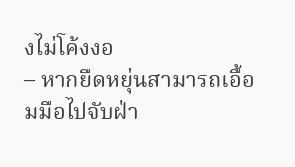งไม่โค้งงอ
– หากยืดหยุ่นสามารถเอื้อมมือไปจับฝ่า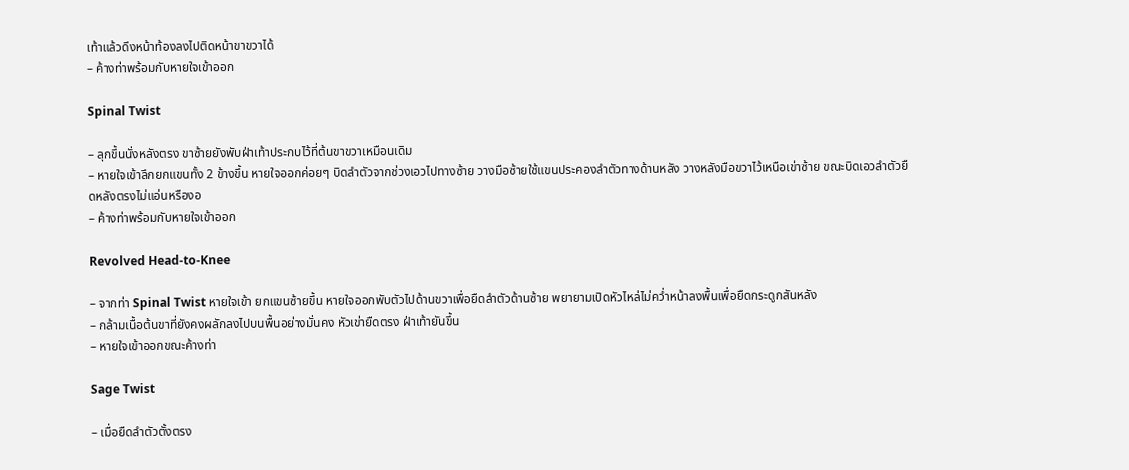เท้าแล้วดึงหน้าท้องลงไปติดหน้าขาขวาได้
– ค้างท่าพร้อมกับหายใจเข้าออก

Spinal Twist

– ลุกขึ้นนั่งหลังตรง ขาซ้ายยังพับฝ่าเท้าประกบไว้ที่ต้นขาขวาเหมือนเดิม
– หายใจเข้าลึกยกแขนทั้ง 2 ข้างขึ้น หายใจออกค่อยๆ บิดลำตัวจากช่วงเอวไปทางซ้าย วางมือซ้ายใช้แขนประคองลำตัวทางด้านหลัง วางหลังมือขวาไว้เหนือเข่าซ้าย ขณะบิดเอวลำตัวยืดหลังตรงไม่แอ่นหรืองอ
– ค้างท่าพร้อมกับหายใจเข้าออก

Revolved Head-to-Knee

– จากท่า Spinal Twist หายใจเข้า ยกแขนซ้ายขึ้น หายใจออกพับตัวไปด้านขวาเพื่อยืดลำตัวด้านซ้าย พยายามเปิดหัวไหล่ไม่คว่ำหน้าลงพื้นเพื่อยืดกระดูกสันหลัง
– กล้ามเนื้อต้นขาที่ยังคงผลักลงไปบนพื้นอย่างมั่นคง หัวเข่ายืดตรง ฝ่าเท้ายันขึ้น
– หายใจเข้าออกขณะค้างท่า

Sage Twist

– เมื่อยืดลำตัวตั้งตรง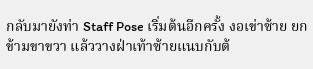กลับมายังท่า Staff Pose เริ่มต้นอีกครั้ง งอเข่าซ้าย ยกข้ามขาขวา แล้ววางฝ่าเท้าซ้ายแนบกับต้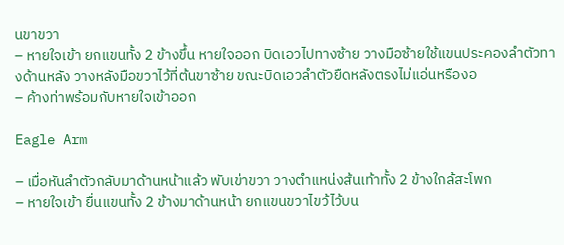นขาขวา
– หายใจเข้า ยกแขนทั้ง 2 ข้างขึ้น หายใจออก บิดเอวไปทางซ้าย วางมือซ้ายใช้แขนประคองลำตัวทางด้านหลัง วางหลังมือขวาไว้ที่ต้นขาซ้าย ขณะบิดเอวลำตัวยืดหลังตรงไม่แอ่นหรืองอ
– ค้างท่าพร้อมกับหายใจเข้าออก

Eagle Arm

– เมื่อหันลำตัวกลับมาด้านหน้าแล้ว พับเข่าขวา วางตำแหน่งส้นเท้าทั้ง 2 ข้างใกล้สะโพก
– หายใจเข้า ยื่นแขนทั้ง 2 ข้างมาด้านหน้า ยกแขนขวาไขว้ไว้บน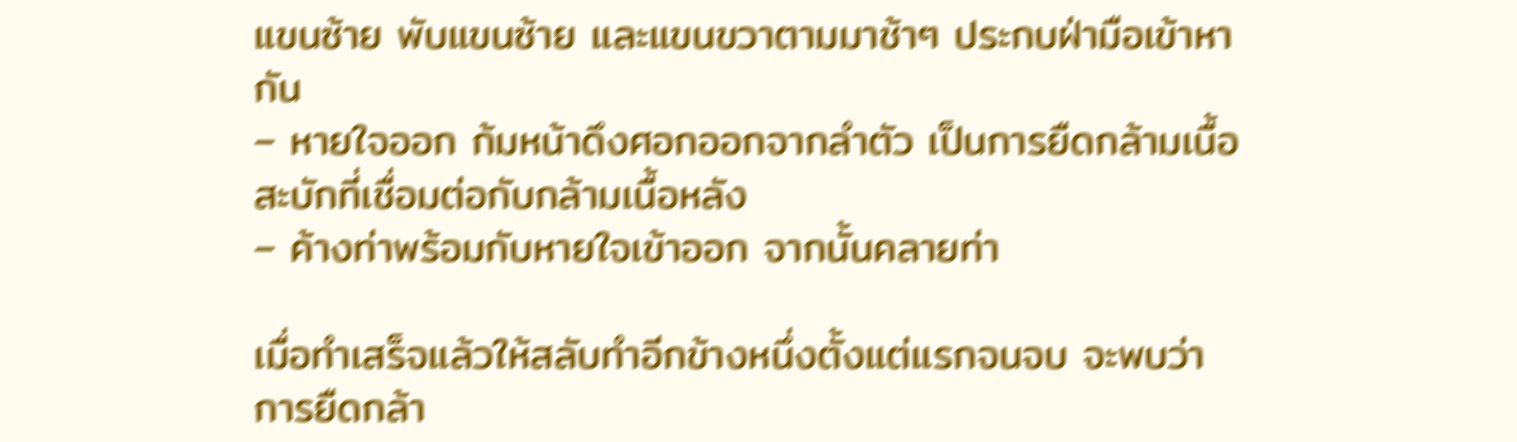แขนซ้าย พับแขนซ้าย และแขนขวาตามมาช้าๆ ประกบฝ่ามือเข้าหากัน
– หายใจออก ก้มหน้าดึงศอกออกจากลำตัว เป็นการยืดกล้ามเนื้อสะบักที่เชื่อมต่อกับกล้ามเนื้อหลัง
– ค้างท่าพร้อมกับหายใจเข้าออก จากนั้นคลายท่า

เมื่อทำเสร็จแล้วให้สลับทำอีกข้างหนึ่งตั้งแต่แรกจนจบ จะพบว่าการยืดกล้า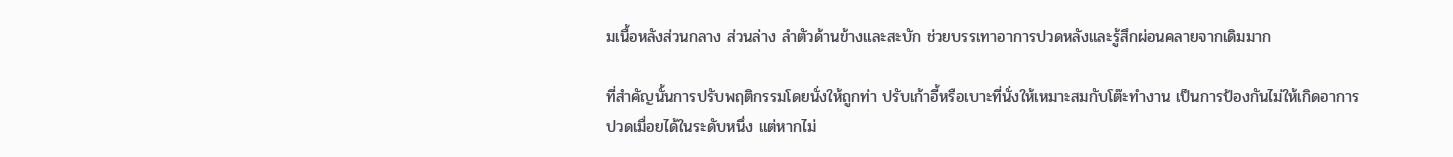มเนื้อหลังส่วนกลาง ส่วนล่าง ลำตัวด้านข้างและสะบัก ช่วยบรรเทาอาการปวดหลังและรู้สึกผ่อนคลายจากเดิมมาก

ที่สำคัญนั้นการปรับพฤติกรรมโดยนั่งให้ถูกท่า ปรับเก้าอี้หรือเบาะที่นั่งให้เหมาะสมกับโต๊ะทำงาน เป็นการป้องกันไม่ให้เกิดอาการปวดเมื่อยได้ในระดับหนึ่ง แต่หากไม่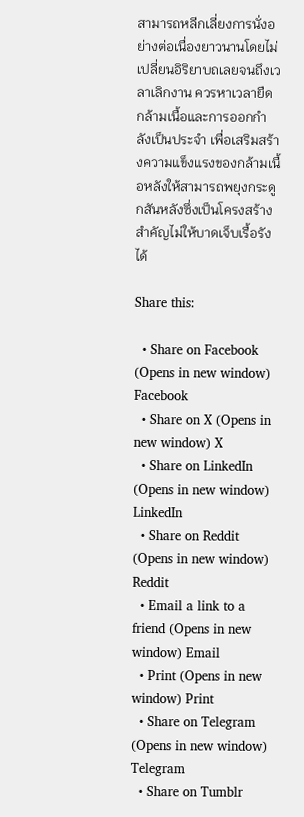สามารถหลีกเลี่ยงการนั่งอย่างต่อเนื่องยาวนานโดยไม่เปลี่ยนอิริยาบถเลยจนถึงเวลาเลิกงาน ควรหาเวลายืดกล้ามเนื้อและการออกกำลังเป็นประจำ เพื่อเสริมสร้างความแข็งแรงของกล้ามเนื้อหลังให้สามารถพยุงกระดูกสันหลังซึ่งเป็นโครงสร้างสำคัญไม่ให้บาดเจ็บเรื้อรังได้

Share this:

  • Share on Facebook (Opens in new window) Facebook
  • Share on X (Opens in new window) X
  • Share on LinkedIn (Opens in new window) LinkedIn
  • Share on Reddit (Opens in new window) Reddit
  • Email a link to a friend (Opens in new window) Email
  • Print (Opens in new window) Print
  • Share on Telegram (Opens in new window) Telegram
  • Share on Tumblr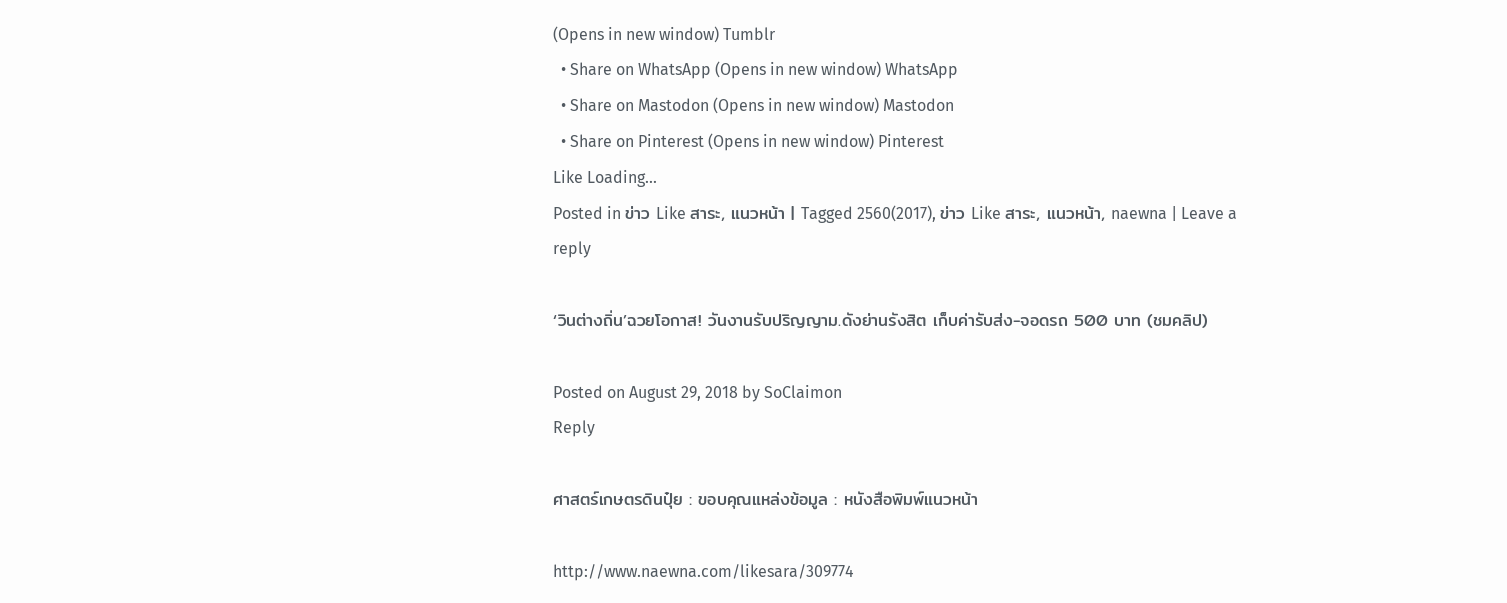(Opens in new window) Tumblr
  • Share on WhatsApp (Opens in new window) WhatsApp
  • Share on Mastodon (Opens in new window) Mastodon
  • Share on Pinterest (Opens in new window) Pinterest
Like Loading...
Posted in ข่าว Like สาระ, แนวหน้า | Tagged 2560(2017), ข่าว Like สาระ, แนวหน้า, naewna | Leave a reply

‘วินต่างถิ่น’ฉวยโอกาส! วันงานรับปริญญาม.ดังย่านรังสิต เก็บค่ารับส่ง-จอดรถ 500 บาท (ชมคลิป)

Posted on August 29, 2018 by SoClaimon
Reply

ศาสตร์เกษตรดินปุ๋ย : ขอบคุณแหล่งข้อมูล : หนังสือพิมพ์แนวหน้า

http://www.naewna.com/likesara/309774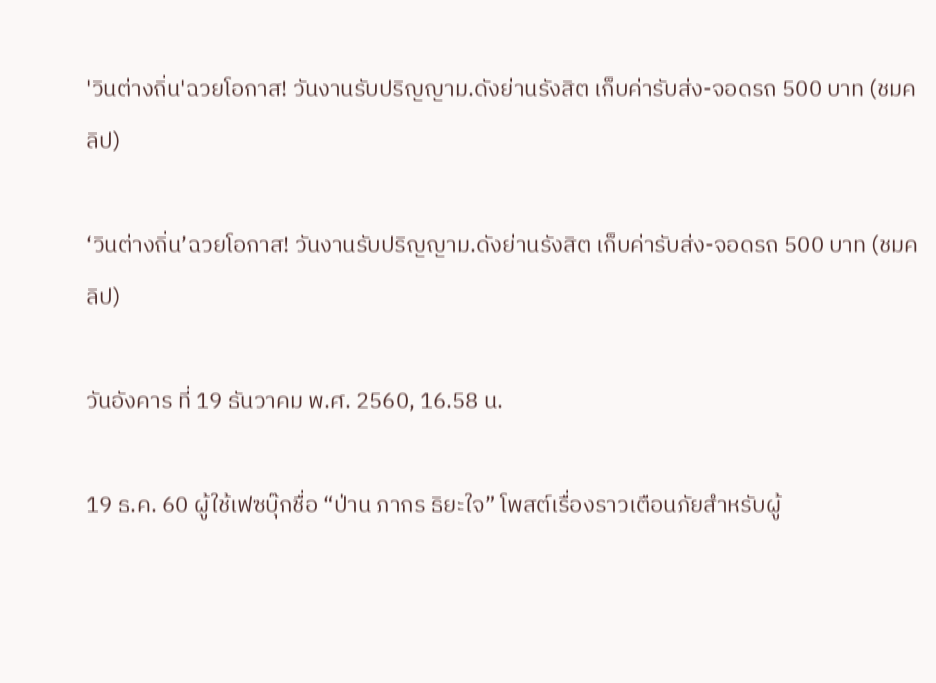'วินต่างถิ่น'ฉวยโอกาส! วันงานรับปริญญาม.ดังย่านรังสิต เก็บค่ารับส่ง-จอดรถ 500 บาท (ชมคลิป)

‘วินต่างถิ่น’ฉวยโอกาส! วันงานรับปริญญาม.ดังย่านรังสิต เก็บค่ารับส่ง-จอดรถ 500 บาท (ชมคลิป)

วันอังคาร ที่ 19 ธันวาคม พ.ศ. 2560, 16.58 น.

19 ธ.ค. 60 ผู้ใช้เฟซบุ๊กชื่อ “ป่าน ภากร ธิยะใจ” โพสต์เรื่องราวเตือนภัยสำหรับผู้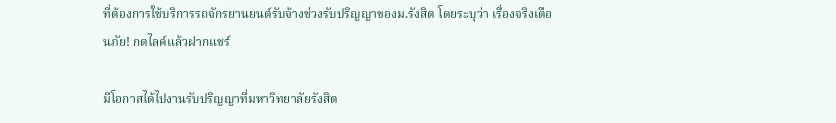ที่ต้องการใช้บริการรถจักรยานยนต์รับจ้างช่วงรับปริญญาของม.รังสิต โดยระบุว่า เรื่องจริงเตือนภัย! กดไลค์แล้วฝากแชร์

มีโอกาสได้ไปงานรับปริญญาที่มหาวิทยาลัยรังสิต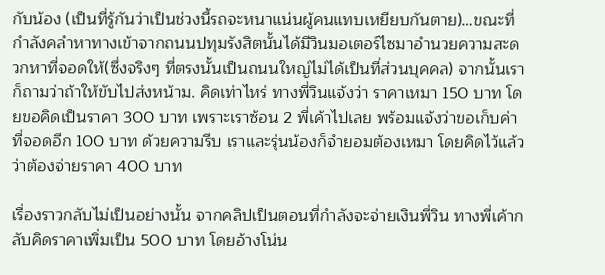กับน้อง (เป็นที่รู้กันว่าเป็นช่วงนี้รถจะหนาแน่นผู้คนแทบเหยียบกันตาย)…ขณะที่กำลังคลำหาทางเข้าจากถนนปทุมรังสิตนั้นได้มีวินมอเตอร์ไซมาอำนวยความสะดวกหาที่จอดให้(ซึ่งจริงๆ ที่ตรงนั้นเป็นถนนใหญ่ไม่ได้เป็นที่ส่วนบุคคล) จากนั้นเราก็ถามว่าถ้าให้ขับไปส่งหน้าม. คิดเท่าไหร่ ทางพี่วินแจ้งว่า ราคาเหมา 150 บาท โดยขอคิดเป็นราคา 300 บาท เพราะเราซ้อน 2 พี่เค้าไปเลย พร้อมแจ้งว่าขอเก็บค่าที่จอดอีก 100 บาท ด้วยความรีบ เราและรุ่นน้องก็จำยอมต้องเหมา โดยคิดไว้แล้วว่าต้องจ่ายราคา 400 บาท

เรื่องราวกลับไม่เป็นอย่างนั้น จากคลิปเป็นตอนที่กำลังจะจ่ายเงินพี่วิน ทางพี่เค้ากลับคิดราคาเพิ่มเป็น 500 บาท โดยอ้างโน่น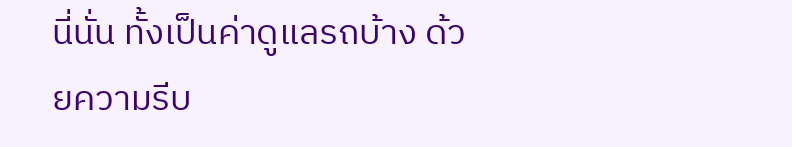นี่นั่น ทั้งเป็นค่าดูแลรถบ้าง ด้วยความรีบ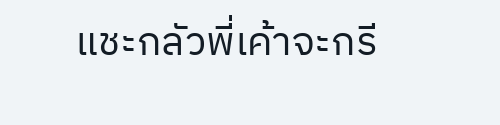แชะกลัวพี่เค้าจะกรี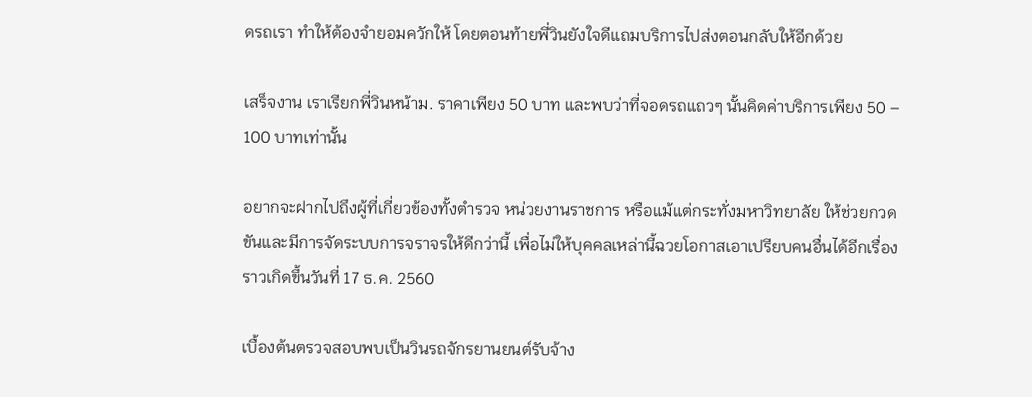ดรถเรา ทำให้ต้องจำยอมควักให้ โดยตอนท้ายพี่วินยังใจดีแถมบริการไปส่งตอนกลับให้อีกด้วย

เสร็จงาน เราเรียกพี่วินหน้าม. ราคาเพียง 50 บาท และพบว่าที่จอดรถแถวๆ นั้นคิดค่าบริการเพียง 50 – 100 บาทเท่านั้น

อยากจะฝากไปถึงผู้ที่เกี่ยวข้องทั้งตำรวจ หน่วยงานราชการ หรือแม้แต่กระทั่งมหาวิทยาลัย ให้ช่วยกวดขันและมีการจัดระบบการจราจรให้ดีกว่านี้ เพื่อไม่ให้บุคคลเหล่านี้ฉวยโอกาสเอาเปรียบคนอื่นได้อีกเรื่องราวเกิดขึ้นวันที่ 17 ธ.ค. 2560

เบื้องต้นตรวจสอบพบเป็นวินรถจักรยานยนต์รับจ้าง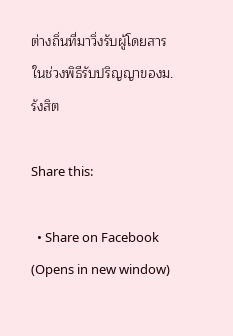ต่างถิ่นที่มาวิ่งรับผู้โดยสารในช่วงพิธีรับปริญญาของม.รังสิต

Share this:

  • Share on Facebook (Opens in new window)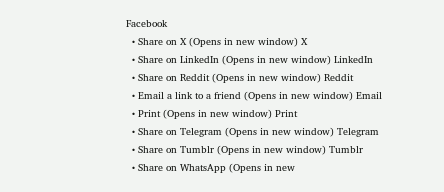Facebook
  • Share on X (Opens in new window) X
  • Share on LinkedIn (Opens in new window) LinkedIn
  • Share on Reddit (Opens in new window) Reddit
  • Email a link to a friend (Opens in new window) Email
  • Print (Opens in new window) Print
  • Share on Telegram (Opens in new window) Telegram
  • Share on Tumblr (Opens in new window) Tumblr
  • Share on WhatsApp (Opens in new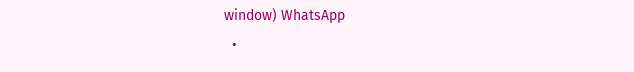window) WhatsApp
  •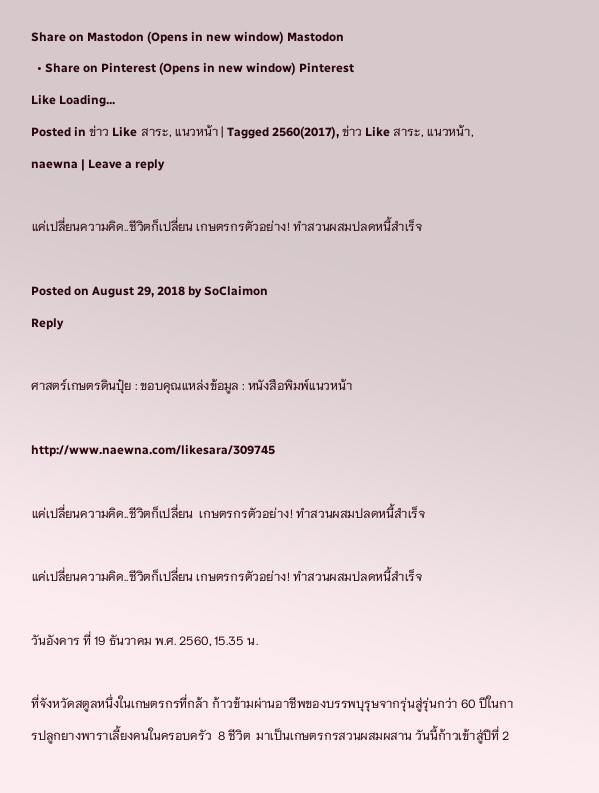Share on Mastodon (Opens in new window) Mastodon
  • Share on Pinterest (Opens in new window) Pinterest
Like Loading...
Posted in ข่าว Like สาระ, แนวหน้า | Tagged 2560(2017), ข่าว Like สาระ, แนวหน้า, naewna | Leave a reply

แค่เปลี่ยนความคิด..ชีวิตก็เปลี่ยน เกษตรกรตัวอย่าง! ทำสวนผสมปลดหนี้สำเร็จ

Posted on August 29, 2018 by SoClaimon
Reply

ศาสตร์เกษตรดินปุ๋ย : ขอบคุณแหล่งข้อมูล : หนังสือพิมพ์แนวหน้า

http://www.naewna.com/likesara/309745

แค่เปลี่ยนความคิด..ชีวิตก็เปลี่ยน  เกษตรกรตัวอย่าง! ทำสวนผสมปลดหนี้สำเร็จ

แค่เปลี่ยนความคิด..ชีวิตก็เปลี่ยน เกษตรกรตัวอย่าง! ทำสวนผสมปลดหนี้สำเร็จ

วันอังคาร ที่ 19 ธันวาคม พ.ศ. 2560, 15.35 น.

ที่จังหวัดสตูลหนึ่งในเกษตรกรที่กล้า ก้าวข้ามผ่านอาชีพของบรรพบุรุษจากรุ่นสู่รุ่นกว่า 60 ปีในการปลูกยางพาราเลี้ยงคนในครอบครัว  8 ชีวิต  มาเป็นเกษตรกรสวนผสมผสาน วันนี้ก้าวเข้าสู่ปีที่ 2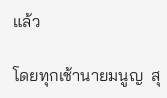แล้ว

โดยทุกเช้านายมนูญ  สุ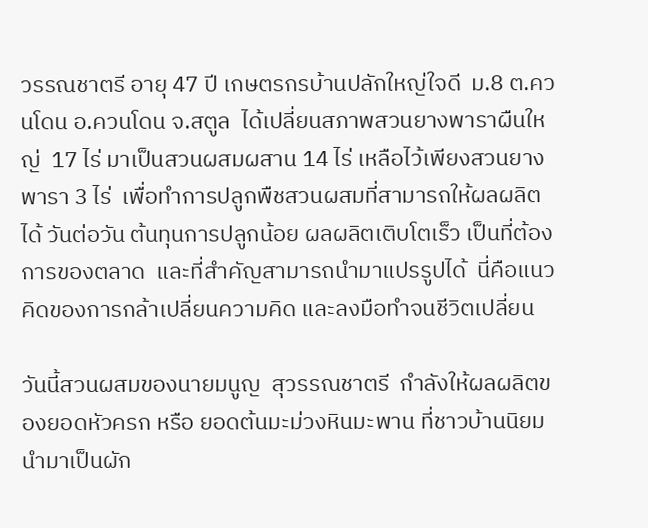วรรณชาตรี อายุ 47 ปี เกษตรกรบ้านปลักใหญ่ใจดี  ม.8 ต.ควนโดน อ.ควนโดน จ.สตูล  ได้เปลี่ยนสภาพสวนยางพาราผืนใหญ่  17 ไร่ มาเป็นสวนผสมผสาน 14 ไร่ เหลือไว้เพียงสวนยางพารา 3 ไร่  เพื่อทำการปลูกพืชสวนผสมที่สามารถให้ผลผลิตได้ วันต่อวัน ต้นทุนการปลูกน้อย ผลผลิตเติบโตเร็ว เป็นที่ต้องการของตลาด  และที่สำคัญสามารถนำมาแปรรูปได้  นี่คือแนวคิดของการกล้าเปลี่ยนความคิด และลงมือทำจนชีวิตเปลี่ยน

วันนี้สวนผสมของนายมนูญ  สุวรรณชาตรี  กำลังให้ผลผลิตของยอดหัวครก หรือ ยอดต้นมะม่วงหินมะพาน ที่ชาวบ้านนิยมนำมาเป็นผัก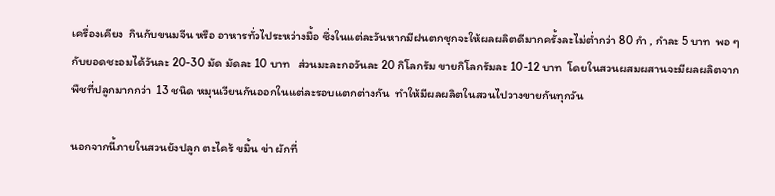เครื่องเคียง  กินกับขนมจีน หรือ อาหารทั่วไประหว่างมื้อ ซึ่งในแต่ละวันหากมีฝนตกชุกจะให้ผลผลิตดีมากครั้งละไม่ต่ำกว่า 80 กำ , กำละ 5 บาท  พอ ๆ กับยอดชะอมได้วันละ 20-30 มัด มัดละ 10 บาท   ส่วนมะละกอวันละ 20 กิโลกรัม ขายกิโลกรัมละ 10-12 บาท  โดยในสวนผสมผสานจะมีผลผลิตจากพืชที่ปลูกมากกว่า  13 ชนิด หมุนเวียนกันออกในแต่ละรอบแตกต่างกัน  ทำให้มีผลผลิตในสวนไปวางขายกันทุกวัน

นอกจากนี้ภายในสวนยังปลูก ตะไคร้ ขมิ้น ข่า ผักที่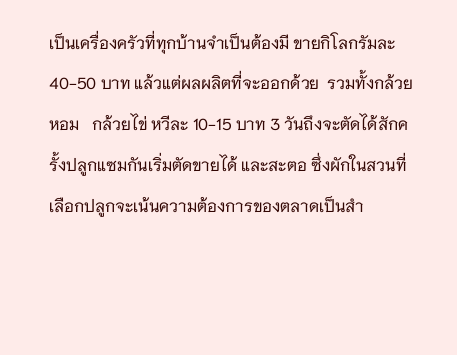เป็นเครื่องครัวที่ทุกบ้านจำเป็นต้องมี ขายกิโลกรัมละ 40-50 บาท แล้วแต่ผลผลิตที่จะออกด้วย  รวมทั้งกล้วยหอม   กล้วยไข่ หวีละ 10-15 บาท 3 วันถึงจะตัดได้สักครั้งปลูกแซมกันเริ่มตัดขายได้ และสะตอ ซึ่งผักในสวนที่เลือกปลูกจะเน้นความต้องการของตลาดเป็นสำ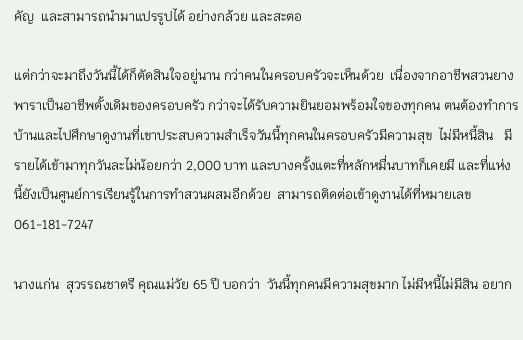คัญ  และสามารถนำมาแปรรูปได้ อย่างกล้วย และสะตอ

แต่กว่าจะมาถึงวันนี้ได้ก็ตัดสินใจอยู่นาน กว่าคนในครอบครัวจะเห็นด้วย  เนื่องจากอาชีพสวนยางพาราเป็นอาชีพดั้งเดิมของครอบครัว กว่าจะได้รับความยินยอมพร้อมใจของทุกคน ตนต้องทำการบ้านและไปศึกษาดูงานที่เขาประสบความสำเร็จวันนี้ทุกคนในครอบครัวมีความสุข  ไม่มีหนี้สิน   มีรายได้เข้ามาทุกวันละไม่น้อยกว่า 2,000 บาท และบางครั้งแตะที่หลักหมื่นบาทก็เคยมี และที่แห่งนี้ยังเป็นศูนย์การเรียนรู้ในการทำสวนผสมอีกด้วย  สามารถติดต่อเข้าดูงานได้ที่หมายเลข   061-181-7247

นางแก่น  สุวรรณชาตรี คุณแม่วัย 65 ปี บอกว่า  วันนี้ทุกคนมีความสุขมาก ไม่มีหนี้ไม่มีสิน อยาก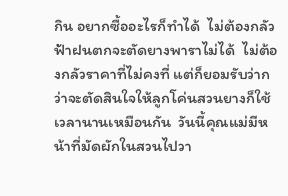กิน อยากซื้ออะไรก็ทำได้  ไม่ต้องกลัวฟ้าฝนตกจะตัดยางพาราไม่ได้  ไม่ต้องกลัวราคาที่ไม่คงที่ แต่ก็ยอมรับว่ากว่าจะตัดสินใจให้ลูกโค่นสวนยางก็ใช้เวลานานเหมือนกัน  วันนี้คุณแม่มีหน้าที่มัดผักในสวนไปวา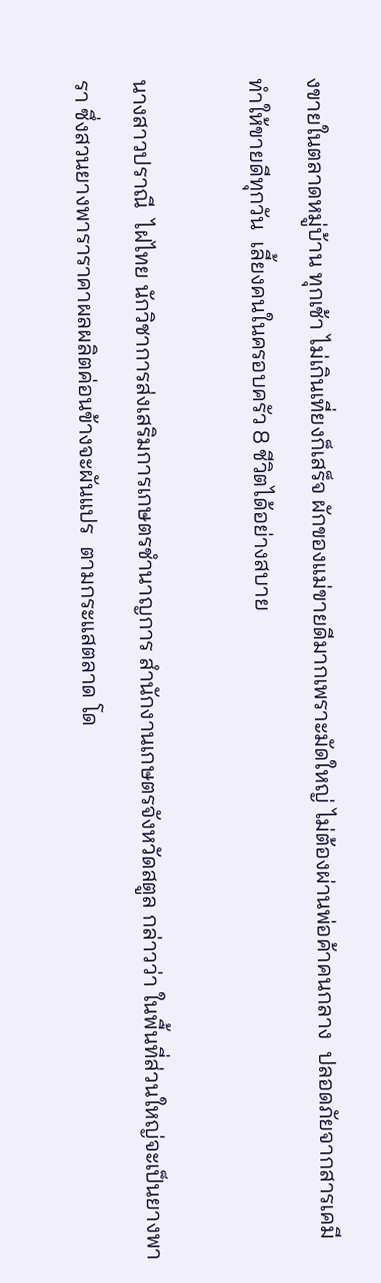งขายในตลาดหมู่บ้าน ทุกเช้า ไม่เกินเที่ยงก็เสร็จ ผักของแม่ขายดีมากเพราะมัดใหญ่ ไม่ต้องผ่านพ่อค้าคนกลาง  ปลอดภัยจากสารเคมี  ทำให้ขายดีทุกวัน  เลี้ยงคนในครอบครัว 8 ชีวิตได้อย่างสบาย

นางสาวปราณี  ไฝไทย นักวิชาการส่งเสริมการเกษตรชำนาญการ สำนักงานเกษตรจังหวัดสตูล กล่าวว่า ในพื้นที่ส่วนใหญ่จะเป็นยางพารา ซึ่งสวนยางพาราราคาผลผลิตค่อนข้างจะผันแปร  ตามกระแสตลาด โด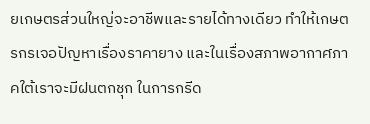ยเกษตรส่วนใหญ่จะอาชีพและรายได้ทางเดียว ทำให้เกษตรกรเจอปัญหาเรื่องราคายาง และในเรื่องสภาพอากาศภาคใต้เราจะมีฝนตกชุก ในการกรีด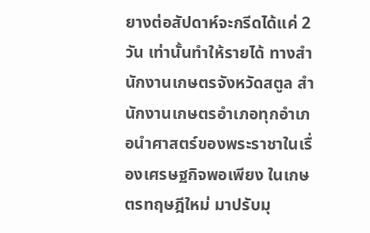ยางต่อสัปดาห์จะกรีดได้แค่ 2 วัน เท่านั้นทำให้รายได้ ทางสำนักงานเกษตรจังหวัดสตูล สำนักงานเกษตรอำเภอทุกอำเภอนำศาสตร์ของพระราชาในเรื่องเศรษฐกิจพอเพียง ในเกษตรทฤษฎีใหม่ มาปรับมุ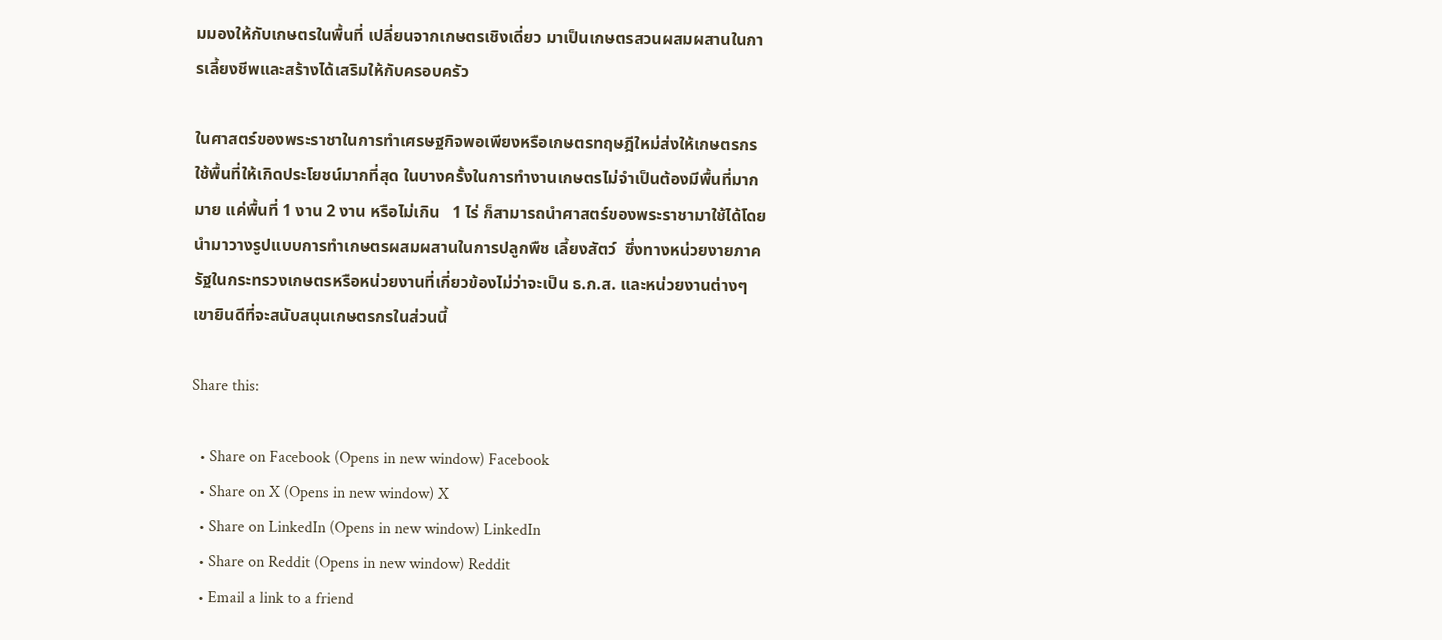มมองให้กับเกษตรในพื้นที่ เปลี่ยนจากเกษตรเชิงเดี่ยว มาเป็นเกษตรสวนผสมผสานในการเลี้ยงชีพและสร้างได้เสริมให้กับครอบครัว

ในศาสตร์ของพระราชาในการทำเศรษฐกิจพอเพียงหรือเกษตรทฤษฎีใหม่ส่งให้เกษตรกรใช้พื้นที่ให้เกิดประโยชน์มากที่สุด ในบางครั้งในการทำงานเกษตรไม่จำเป็นต้องมีพื้นที่มากมาย แค่พื้นที่ 1 งาน 2 งาน หรือไม่เกิน   1 ไร่ ก็สามารถนำศาสตร์ของพระราชามาใช้ได้โดยนำมาวางรูปแบบการทำเกษตรผสมผสานในการปลูกพืช เลี้ยงสัตว์  ซึ่งทางหน่วยงายภาครัฐในกระทรวงเกษตรหรือหน่วยงานที่เกี่ยวข้องไม่ว่าจะเป็น ธ.ก.ส. และหน่วยงานต่างๆ เขายินดีที่จะสนับสนุนเกษตรกรในส่วนนี้

Share this:

  • Share on Facebook (Opens in new window) Facebook
  • Share on X (Opens in new window) X
  • Share on LinkedIn (Opens in new window) LinkedIn
  • Share on Reddit (Opens in new window) Reddit
  • Email a link to a friend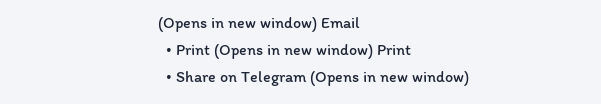(Opens in new window) Email
  • Print (Opens in new window) Print
  • Share on Telegram (Opens in new window)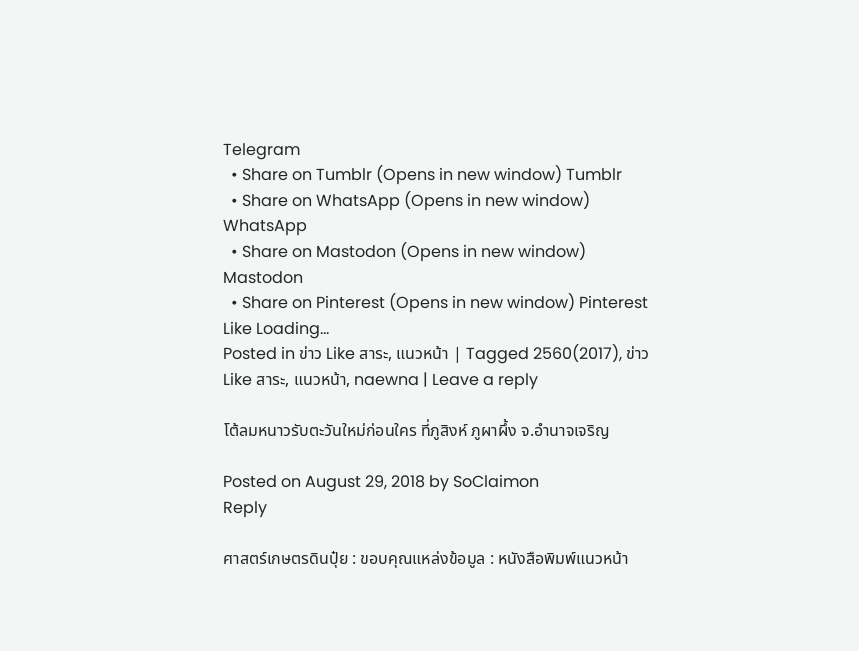Telegram
  • Share on Tumblr (Opens in new window) Tumblr
  • Share on WhatsApp (Opens in new window) WhatsApp
  • Share on Mastodon (Opens in new window) Mastodon
  • Share on Pinterest (Opens in new window) Pinterest
Like Loading...
Posted in ข่าว Like สาระ, แนวหน้า | Tagged 2560(2017), ข่าว Like สาระ, แนวหน้า, naewna | Leave a reply

โต้ลมหนาวรับตะวันใหม่ก่อนใคร ที่ภูสิงห์ ภูผาผึ้ง จ.อำนาจเจริญ

Posted on August 29, 2018 by SoClaimon
Reply

ศาสตร์เกษตรดินปุ๋ย : ขอบคุณแหล่งข้อมูล : หนังสือพิมพ์แนวหน้า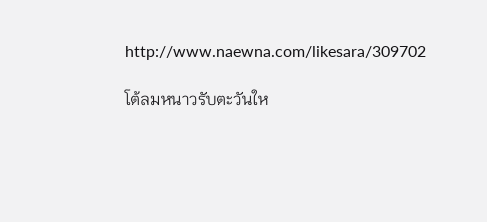http://www.naewna.com/likesara/309702

โต้ลมหนาวรับตะวันให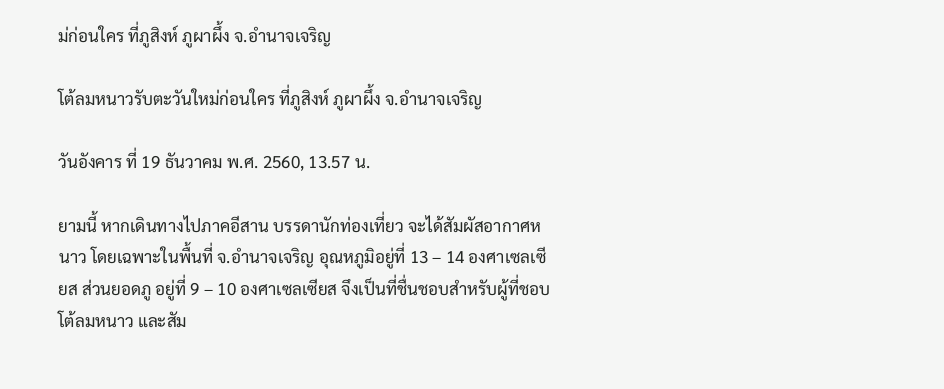ม่ก่อนใคร ที่ภูสิงห์ ภูผาผึ้ง จ.อำนาจเจริญ

โต้ลมหนาวรับตะวันใหม่ก่อนใคร ที่ภูสิงห์ ภูผาผึ้ง จ.อำนาจเจริญ

วันอังคาร ที่ 19 ธันวาคม พ.ศ. 2560, 13.57 น.

ยามนี้ หากเดินทางไปภาคอีสาน บรรดานักท่องเที่ยว จะได้สัมผัสอากาศหนาว โดยเฉพาะในพื้นที่ จ.อำนาจเจริญ อุณหภูมิอยู่ที่ 13 – 14 องศาเซลเซียส ส่วนยอดภู อยู่ที่ 9 – 10 องศาเซลเซียส จึงเป็นที่ชื่นชอบสำหรับผู้ที่ชอบโต้ลมหนาว และสัม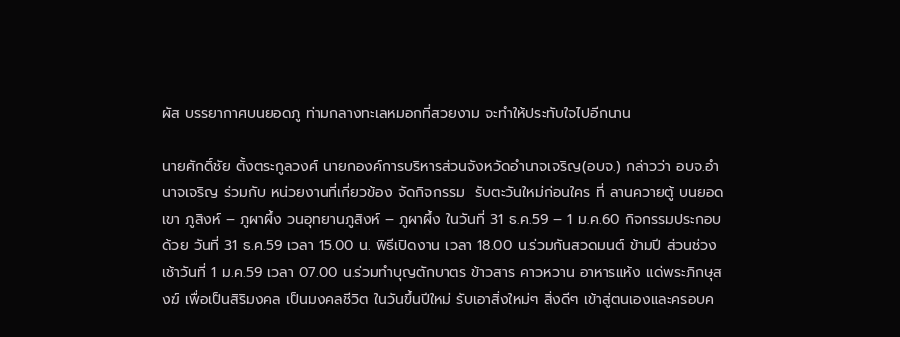ผัส บรรยากาศบนยอดภู ท่ามกลางทะเลหมอกที่สวยงาม จะทำให้ประทับใจไปอีกนาน

นายศักดิ์ชัย ตั้งตระกูลวงศ์ นายกองค์การบริหารส่วนจังหวัดอำนาจเจริญ(อบจ.) กล่าวว่า อบจ.อำนาจเจริญ ร่วมกับ หน่วยงานที่เกี่ยวข้อง จัดกิจกรรม  รับตะวันใหม่ก่อนใคร ที่ ลานควายตู้ บนยอดเขา ภูสิงห์ – ภูผาผึ้ง วนอุทยานภูสิงห์ – ภูผาผึ้ง ในวันที่ 31 ธ.ค.59 – 1 ม.ค.60 กิจกรรมประกอบด้วย วันที่ 31 ธ.ค.59 เวลา 15.00 น. พิธีเปิดงาน เวลา 18.00 น.ร่วมกันสวดมนต์ ข้ามปี ส่วนช่วงเช้าวันที่ 1 ม.ค.59 เวลา 07.00 น.ร่วมทำบุญตักบาตร ข้าวสาร คาวหวาน อาหารแห้ง แด่พระภิกษุสงฆ์ เพื่อเป็นสิริมงคล เป็นมงคลชีวิต ในวันขึ้นปีใหม่ รับเอาสิ่งใหม่ๆ สิ่งดีๆ เข้าสู่ตนเองและครอบค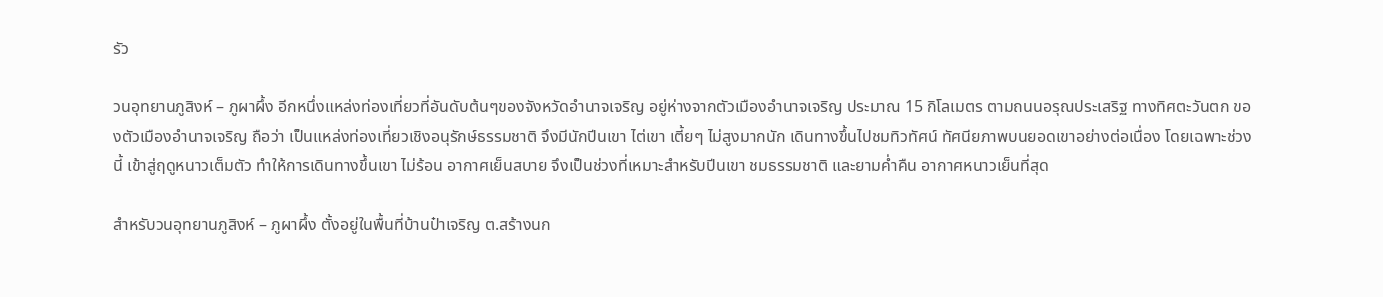รัว

วนอุทยานภูสิงห์ – ภูผาผึ้ง อีกหนึ่งแหล่งท่องเที่ยวที่อันดับต้นๆของจังหวัดอำนาจเจริญ อยู่ห่างจากตัวเมืองอำนาจเจริญ ประมาณ 15 กิโลเมตร ตามถนนอรุณประเสริฐ ทางทิศตะวันตก ของตัวเมืองอำนาจเจริญ ถือว่า เป็นแหล่งท่องเที่ยวเชิงอนุรักษ์ธรรมชาติ จึงมีนักปีนเขา ไต่เขา เตี้ยๆ ไม่สูงมากนัก เดินทางขึ้นไปชมทิวทัศน์ ทัศนียภาพบนยอดเขาอย่างต่อเนื่อง โดยเฉพาะช่วงนี้ เข้าสู่ฤดูหนาวเต็มตัว ทำให้การเดินทางขึ้นเขา ไม่ร้อน อากาศเย็นสบาย จึงเป็นช่วงที่เหมาะสำหรับปีนเขา ชมธรรมชาติ และยามค่ำคืน อากาศหนาวเย็นที่สุด

สำหรับวนอุทยานภูสิงห์ – ภูผาผึ้ง ตั้งอยู่ในพื้นที่บ้านป๋าเจริญ ต.สร้างนก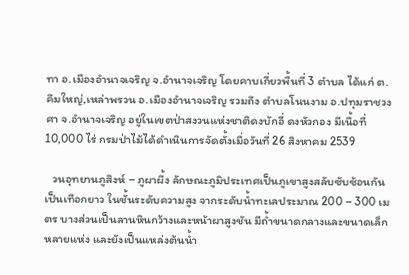ทา อ.เมืองอำนาจเจริญ จ.อำนาจเจริญ โดยคาบเกี่ยวพื้นที่ 3 ตำบล ได้แก่ ต.คึมใหญ่,เหล่าพรวน อ.เมืองอำนาจเจริญ รวมถึง ตำบลโนนงาม อ.ปทุมราชวงศา จ.อำนาจเจริญ อยู่ในเขตป่าสงวนแห่งชาติดงบักอี่ ดงหัวกอง มีเนื้อที่ 10,000 ไร่ กรมป่าไม้ได้ดำเนินการจัดตั้งเมื่อวันที่ 26 สิงหาคม 2539

   วนอุทยานภูสิงห์ – ภูผาผึ้ง ลักษณะภูมิประเทศเป็นภูเขาสูงสลับซับซ้อนกันเป็นเทือกยาว ในชั้นระดับความสูง จากระดับน้ำทะเลประมาณ 200 – 300 เมตร บางส่วนเป็นลานหินกว้างและหน้าผาสูงชัน มีถ้ำขนาดกลางและขนาดเล็กหลายแห่ง และยังเป็นแหล่งต้นน้ำ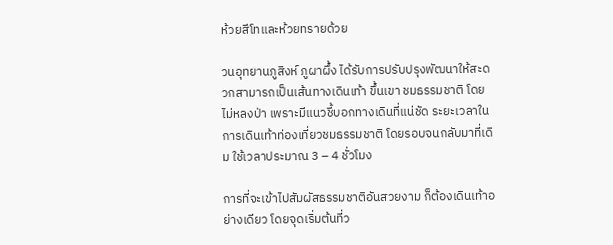ห้วยสีโทและห้วยทรายด้วย

วนอุทยานภูสิงห์ ภูผาผึ้ง ได้รับการปรับปรุงพัฒนาให้สะดวกสามารถเป็นเส้นทางเดินเท้า ขึ้นเขา ชมธรรมชาติ โดยไม่หลงป่า เพราะมีแนวชี้บอกทางเดินที่แน่ชัด ระยะเวลาในการเดินเท้าท่องเที่ยวชมธรรมชาติ โดยรอบจนกลับมาที่เดิม ใช้เวลาประมาณ 3 – 4 ชั่วโมง

การที่จะเข้าไปสัมผัสธรรมชาติอันสวยงาม ก็ต้องเดินเท้าอย่างเดียว โดยจุดเริ่มต้นที่ว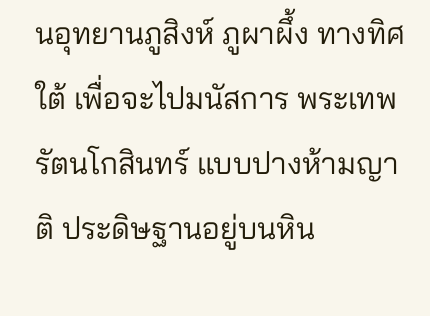นอุทยานภูสิงห์ ภูผาผึ้ง ทางทิศใต้ เพื่อจะไปมนัสการ พระเทพรัตนโกสินทร์ แบบปางห้ามญาติ ประดิษฐานอยู่บนหิน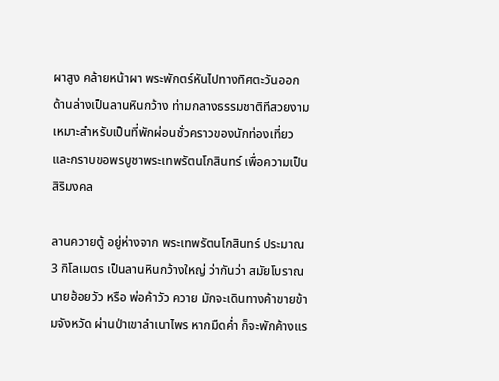ผาสูง คล้ายหน้าผา พระพักตร์หันไปทางทิศตะวันออก ด้านล่างเป็นลานหินกว้าง ท่ามกลางธรรมชาติทีสวยงาม เหมาะสำหรับเป็นที่พักผ่อนชั่วคราวของนักท่องเที่ยว และกราบขอพรบูชาพระเทพรัตนโกสินทร์ เพื่อความเป็นสิริมงคล

ลานควายตู้ อยู่ห่างจาก พระเทพรัตนโกสินทร์ ประมาณ 3 กิโลเมตร เป็นลานหินกว้างใหญ่ ว่ากันว่า สมัยโบราณ นายฮ้อยวัว หรือ พ่อค้าวัว ควาย มักจะเดินทางค้าขายข้ามจังหวัด ผ่านป่าเขาลำเนาไพร หากมืดค่ำ ก็จะพักค้างแร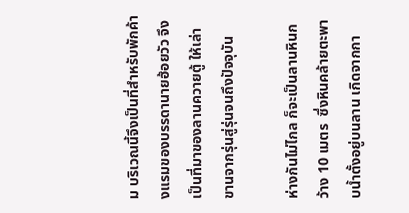ม บริเวณนี้จึงเป็นที่สำหรับพักค้างแรมของบรรดานายฮ้อยวัว จึงเป็นที่มาของลานควายตู้ ให้เล่าขานจากรุ่นสู่รุ่นจนถึงปัจจุบัน

ห่างกันไม่ไกล ก็จะเป็นลานหินกว้าง 10 เมตร  ซึ่งหินคล้ายตะพาบน้ำตั้งอยู่บนลาน เกิดจากกา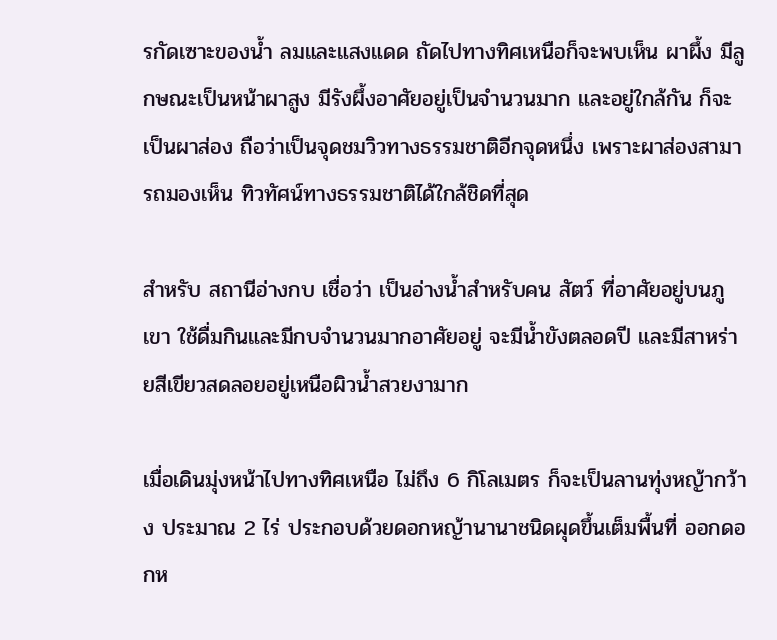รกัดเซาะของน้ำ ลมและแสงแดด ถัดไปทางทิศเหนือก็จะพบเห็น ผาผึ้ง มีลูกษณะเป็นหน้าผาสูง มีรังผึ้งอาศัยอยู่เป็นจำนวนมาก และอยู่ใกล้กัน ก็จะเป็นผาส่อง ถือว่าเป็นจุดชมวิวทางธรรมชาติอีกจุดหนึ่ง เพราะผาส่องสามารถมองเห็น ทิวทัศน์ทางธรรมชาติได้ใกล้ชิดที่สุด

สำหรับ สถานีอ่างกบ เชื่อว่า เป็นอ่างน้ำสำหรับคน สัตว์ ที่อาศัยอยู่บนภูเขา ใช้ดื่มกินและมีกบจำนวนมากอาศัยอยู่ จะมีน้ำขังตลอดปี และมีสาหร่ายสีเขียวสดลอยอยู่เหนือผิวน้ำสวยงามาก

เมื่อเดินมุ่งหน้าไปทางทิศเหนือ ไม่ถึง 6 กิโลเมตร ก็จะเป็นลานทุ่งหญ้ากว้าง ประมาณ 2 ไร่ ประกอบด้วยดอกหญ้านานาชนิดผุดขึ้นเต็มพื้นที่ ออกดอกห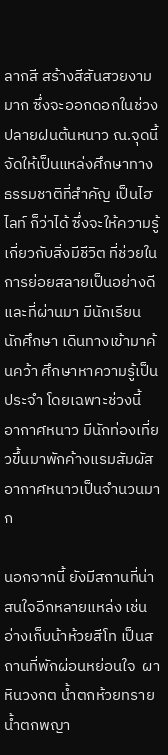ลากสี สร้างสีสันสวยงามมาก ซึ่งจะออกดอกในช่วงปลายฝนต้นหนาว ณ.จุดนี้ จัดให้เป็นแหล่งศึกษาทางธรรมชาติที่สำคัญ เป็นไฮไลท์ ก็ว่าได้ ซึ่งจะให้ความรู้เกี่ยวกับสิ่งมีชีวิต ที่ช่วยในการย่อยสลายเป็นอย่างดีและที่ผ่านมา มีนักเรียน นักศึกษา เดินทางเข้ามาค้นคว้า ศึกษาหาความรู้เป็นประจำ โดยเฉพาะช่วงนี้ อากาศหนาว มีนักท่องเที่ยวขึ้นมาพักค้างแรมสัมผัสอากาศหนาวเป็นจำนวนมาก

นอกจากนี้ ยังมีสถานที่น่าสนใจอีกหลายแหล่ง เช่น อ่างเก็บน้าห้วยสีโท เป็นสถานที่พักผ่อนหย่อนใจ  ผาหินวงกต น้ำตกห้วยทราย น้ำตกพญา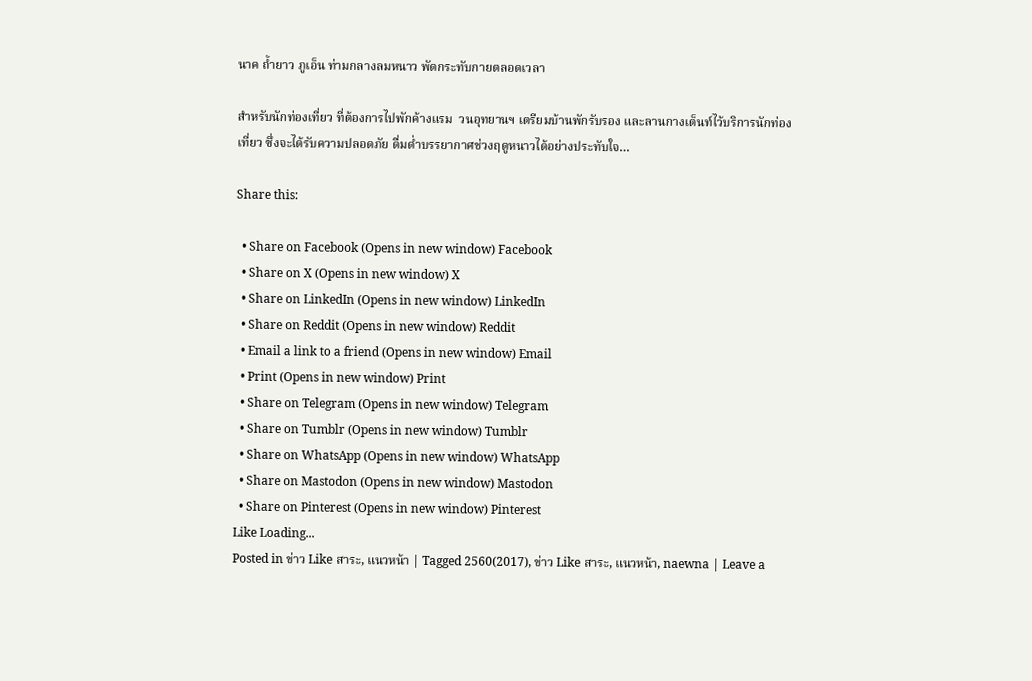นาค ถ้ำยาว ภูเอ็น ท่ามกลางลมหนาว พัดกระทับกายตลอดเวลา

สำหรับนักท่องเที่ยว ที่ต้องการไปพักค้างแรม  วนอุทยานฯ เตรียมบ้านพักรับรอง และลานกางเต็นท์ไว้บริการนักท่องเที่ยว ซึ่งจะได้รับความปลอดภัย ดื่มด่ำบรรยากาศช่วงฤดูหนาวได้อย่างประทับใจ…

Share this:

  • Share on Facebook (Opens in new window) Facebook
  • Share on X (Opens in new window) X
  • Share on LinkedIn (Opens in new window) LinkedIn
  • Share on Reddit (Opens in new window) Reddit
  • Email a link to a friend (Opens in new window) Email
  • Print (Opens in new window) Print
  • Share on Telegram (Opens in new window) Telegram
  • Share on Tumblr (Opens in new window) Tumblr
  • Share on WhatsApp (Opens in new window) WhatsApp
  • Share on Mastodon (Opens in new window) Mastodon
  • Share on Pinterest (Opens in new window) Pinterest
Like Loading...
Posted in ข่าว Like สาระ, แนวหน้า | Tagged 2560(2017), ข่าว Like สาระ, แนวหน้า, naewna | Leave a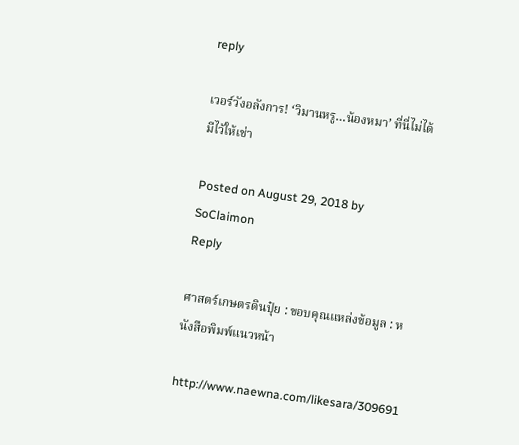reply

เวอร์วังอลังการ! ‘วิมานหรู…น้องหมา’ ที่นี่ไม่ได้มีไว้ให้เช่า

Posted on August 29, 2018 by SoClaimon
Reply

ศาสตร์เกษตรดินปุ๋ย : ขอบคุณแหล่งข้อมูล : หนังสือพิมพ์แนวหน้า

http://www.naewna.com/likesara/309691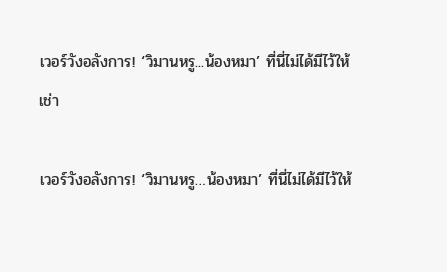เวอร์วังอลังการ! ‘วิมานหรู...น้องหมา’ ที่นี่ไม่ได้มีไว้ให้เช่า

เวอร์วังอลังการ! ‘วิมานหรู…น้องหมา’ ที่นี่ไม่ได้มีไว้ให้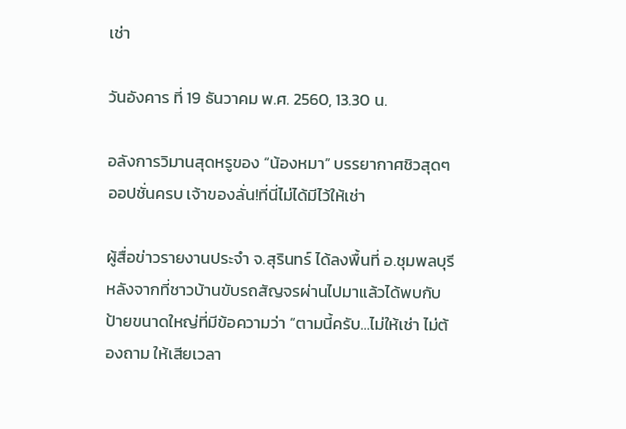เช่า

วันอังคาร ที่ 19 ธันวาคม พ.ศ. 2560, 13.30 น.

อลังการวิมานสุดหรูของ “น้องหมา” บรรยากาศชิวสุดๆ ออปชั่นครบ เจ้าของลั่น!ที่นี่ไม่ได้มีไว้ให้เช่า

ผู้สื่อข่าวรายงานประจำ จ.สุรินทร์ ได้ลงพื้นที่ อ.ชุมพลบุรี หลังจากที่ชาวบ้านขับรถสัญจรผ่านไปมาแล้วได้พบกับป้ายขนาดใหญ่ที่มีข้อความว่า “ตามนี้ครับ…ไม่ให้เช่า ไม่ต้องถาม ให้เสียเวลา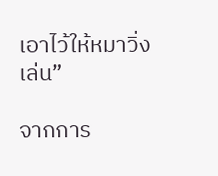เอาไว้ให้หมาวิ่งเล่น”

จากการ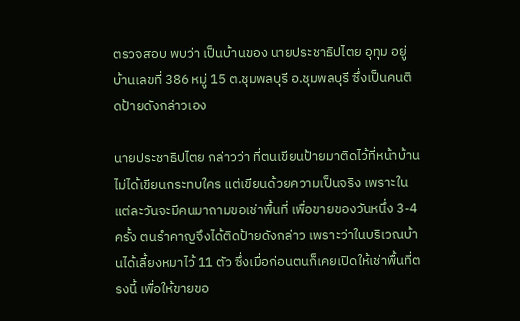ตรวจสอบ พบว่า เป็นบ้านของ นายประชาธิปไตย อุทุม อยู่บ้านเลขที่ 386 หมู่ 15 ต.ชุมพลบุรี อ.ชุมพลบุรี ซึ่งเป็นคนติดป้ายดังกล่าวเอง

นายประชาธิปไตย กล่าวว่า ที่ตนเขียนป้ายมาติดไว้ที่หน้าบ้าน ไม่ได้เขียนกระทบใคร แต่เขียนด้วยความเป็นจริง เพราะในแต่ละวันจะมีคนมาถามขอเช่าพื้นที่ เพื่อขายของวันหนึ่ง 3-4 ครั้ง ตนรำคาญจึงได้ติดป้ายดังกล่าว เพราะว่าในบริเวณบ้านได้เลี้ยงหมาไว้ 11 ตัว ซึ่งเมื่อก่อนตนก็เคยเปิดให้เช่าพื้นที่ตรงนี้ เพื่อให้ขายขอ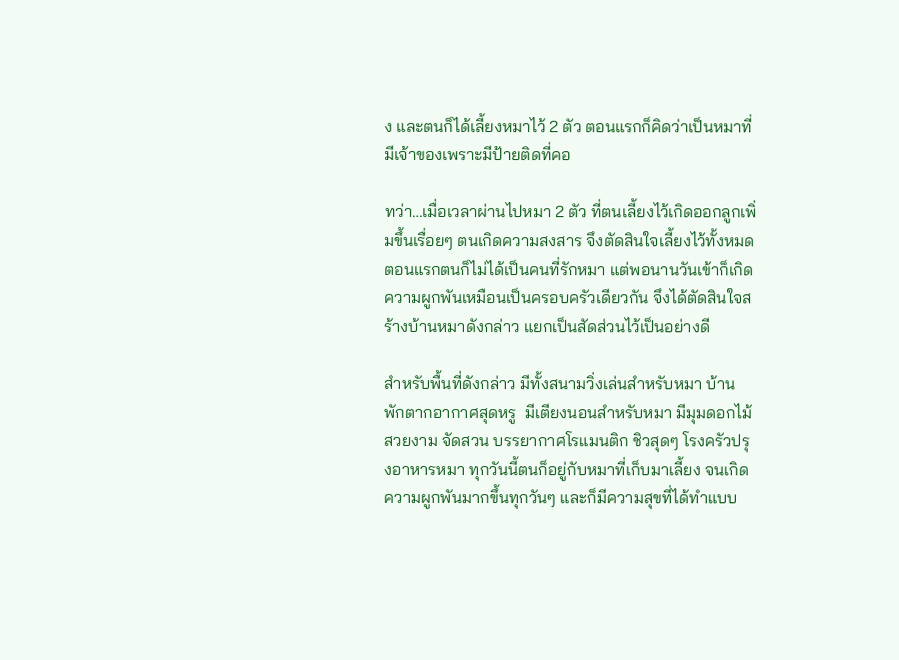ง และตนก็ได้เลี้ยงหมาไว้ 2 ตัว ตอนแรกก็คิดว่าเป็นหมาที่มีเจ้าของเพราะมีป้ายติดที่คอ

ทว่า…เมื่อเวลาผ่านไปหมา 2 ตัว ที่ตนเลี้ยงไว้เกิดออกลูกเพิ่มขึ้นเรื่อยๆ ตนเกิดความสงสาร จึงตัดสินใจเลี้ยงไว้ทั้งหมด ตอนแรกตนก็ไม่ได้เป็นคนที่รักหมา แต่พอนานวันเข้าก็เกิดความผูกพันเหมือนเป็นครอบครัวเดียวกัน จึงได้ตัดสินใจสร้างบ้านหมาดังกล่าว แยกเป็นสัดส่วนไว้เป็นอย่างดี

สำหรับพื้นที่ดังกล่าว มีทั้งสนามวิ่งเล่นสำหรับหมา บ้านพักตากอากาศสุดหรู  มีเตียงนอนสำหรับหมา มีมุมดอกไม้สวยงาม จัดสวน บรรยากาศโรแมนติก ชิวสุดๆ โรงครัวปรุงอาหารหมา ทุกวันนี้ตนก็อยู่กับหมาที่เก็บมาเลี้ยง จนเกิดความผูกพันมากขึ้นทุกวันๆ และก็มีความสุขที่ได้ทำแบบ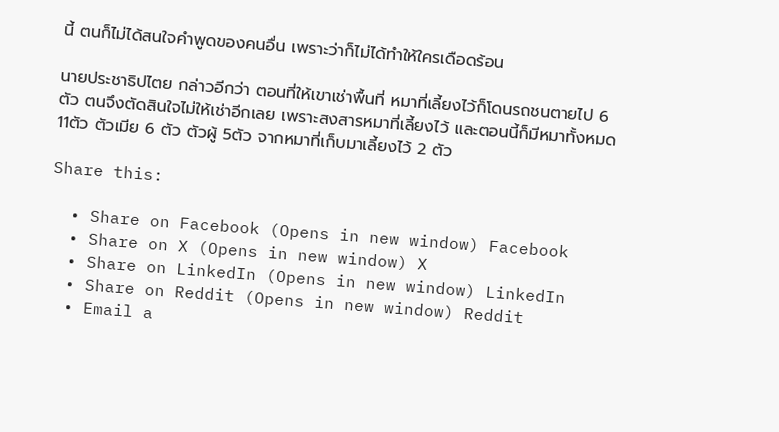นี้ ตนก็ไม่ได้สนใจคำพูดของคนอื่น เพราะว่าก็ไม่ได้ทำให้ใครเดือดร้อน

นายประชาธิปไตย กล่าวอีกว่า ตอนที่ให้เขาเช่าพื้นที่ หมาที่เลี้ยงไว้ก็โดนรถชนตายไป 6 ตัว ตนจึงตัดสินใจไม่ให้เช่าอีกเลย เพราะสงสารหมาที่เลี้ยงไว้ และตอนนี้ก็มีหมาทั้งหมด 11ตัว ตัวเมีย 6 ตัว ตัวผู้ 5ตัว จากหมาที่เก็บมาเลี้ยงไว้ 2 ตัว

Share this:

  • Share on Facebook (Opens in new window) Facebook
  • Share on X (Opens in new window) X
  • Share on LinkedIn (Opens in new window) LinkedIn
  • Share on Reddit (Opens in new window) Reddit
  • Email a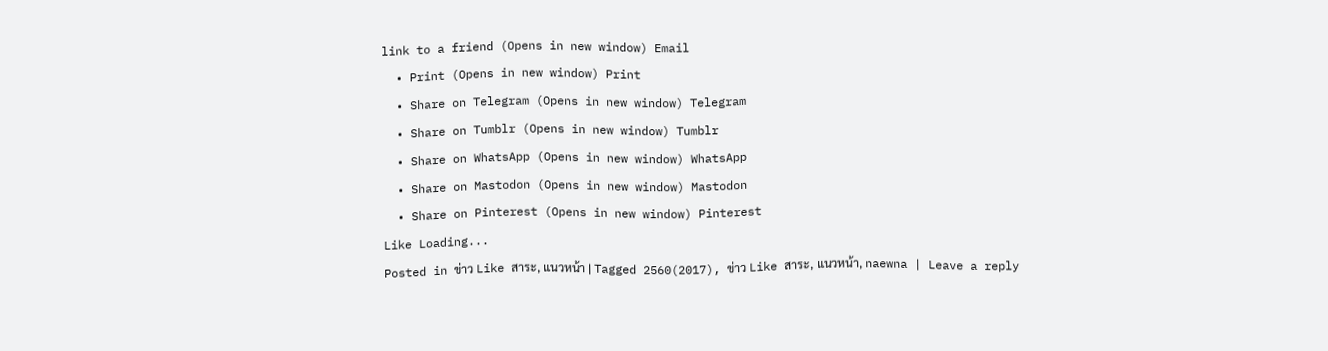link to a friend (Opens in new window) Email
  • Print (Opens in new window) Print
  • Share on Telegram (Opens in new window) Telegram
  • Share on Tumblr (Opens in new window) Tumblr
  • Share on WhatsApp (Opens in new window) WhatsApp
  • Share on Mastodon (Opens in new window) Mastodon
  • Share on Pinterest (Opens in new window) Pinterest
Like Loading...
Posted in ข่าว Like สาระ, แนวหน้า | Tagged 2560(2017), ข่าว Like สาระ, แนวหน้า, naewna | Leave a reply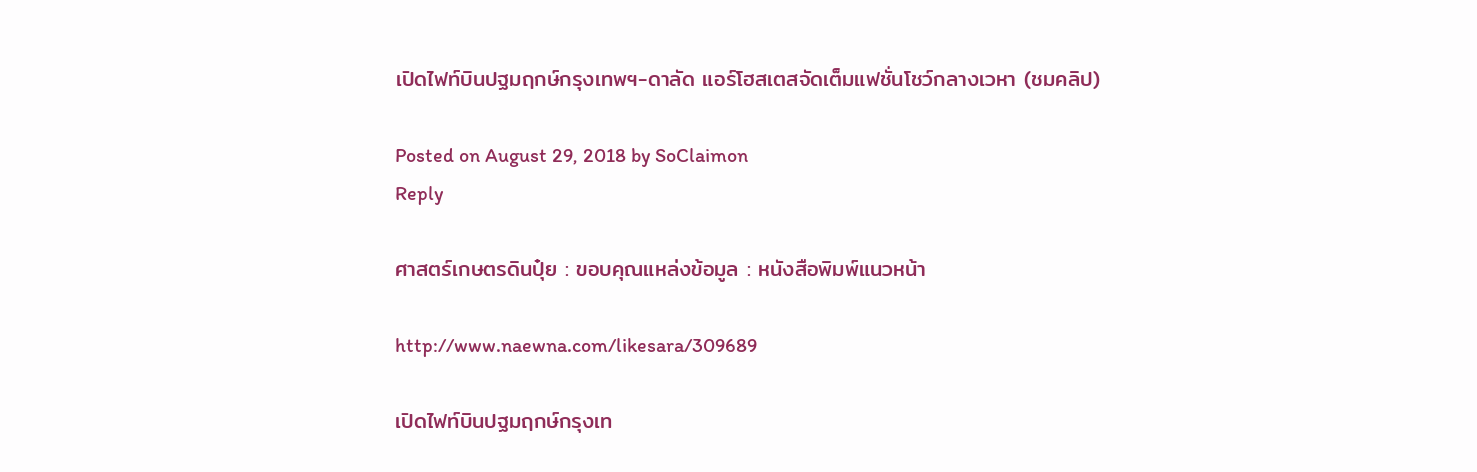เปิดไฟท์บินปฐมฤกษ์กรุงเทพฯ-ดาลัด แอร์โฮสเตสจัดเต็มแฟชั่นโชว์กลางเวหา (ชมคลิป)

Posted on August 29, 2018 by SoClaimon
Reply

ศาสตร์เกษตรดินปุ๋ย : ขอบคุณแหล่งข้อมูล : หนังสือพิมพ์แนวหน้า

http://www.naewna.com/likesara/309689

เปิดไฟท์บินปฐมฤกษ์กรุงเท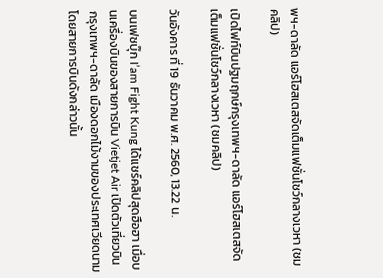พฯ-ดาลัด แอร์โฮสเตสจัดเต็มแฟชั่นโชว์กลางเวหา (ชมคลิป)

เปิดไฟท์บินปฐมฤกษ์กรุงเทพฯ-ดาลัด แอร์โฮสเตสจัดเต็มแฟชั่นโชว์กลางเวหา (ชมคลิป)

วันอังคาร ที่ 19 ธันวาคม พ.ศ. 2560, 13.22 น.

บนเฟซบุ๊ก I’am Fight Kung ได้แชร์คลิปสุดฮือฮา เมื่อบนเครื่องบินของสายการบิน Vietjet Air เปิดตัวเที่ยวบิน กรุงเทพฯ-ดาลัด เมืองดอกไม้งามของประเทศเวียดนาม โดยสายการบินดังกล่าวนั้น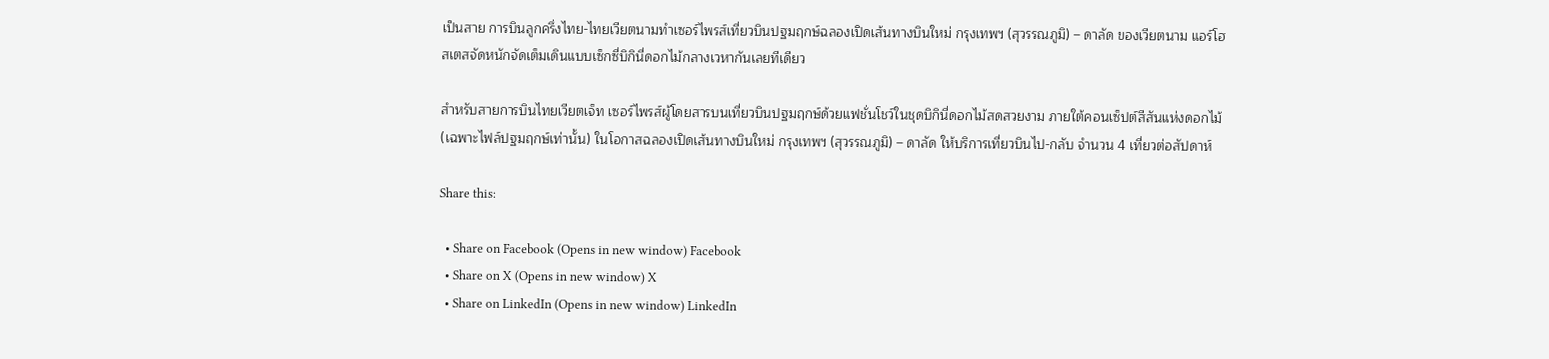เป็นสาย การบินลูกครึ่งไทย-ไทยเวียตนามทำเซอร์ไพรส์เที่ยวบินปฐมฤกษ์ฉลองเปิดเส้นทางบินใหม่ กรุงเทพฯ (สุวรรณภูมิ) – ดาลัด ของเวียตนาม แอร์โฮสเตสจัดหนักจัดเต็มเดินแบบเซ็กซี่บิกินี่ดอกไม้กลางเวหากันเลยทีเดียว

สำหรับสายการบินไทยเวียตเจ็ท เซอร์ไพรส์ผู้โดยสารบนเที่ยวบินปฐมฤกษ์ด้วยแฟชั่นโชว์ในชุดบิกินี่ดอกไม้สดสวยงาม ภายใต้คอนเซ็ปต์สีสันแห่งดอกไม้ (เฉพาะไฟล์ปฐมฤกษ์เท่านั้น) ในโอกาสฉลองเปิดเส้นทางบินใหม่ กรุงเทพฯ (สุวรรณภูมิ) – ดาลัด ให้บริการเที่ยวบินไป-กลับ จำนวน 4 เที่ยวต่อสัปดาห์

Share this:

  • Share on Facebook (Opens in new window) Facebook
  • Share on X (Opens in new window) X
  • Share on LinkedIn (Opens in new window) LinkedIn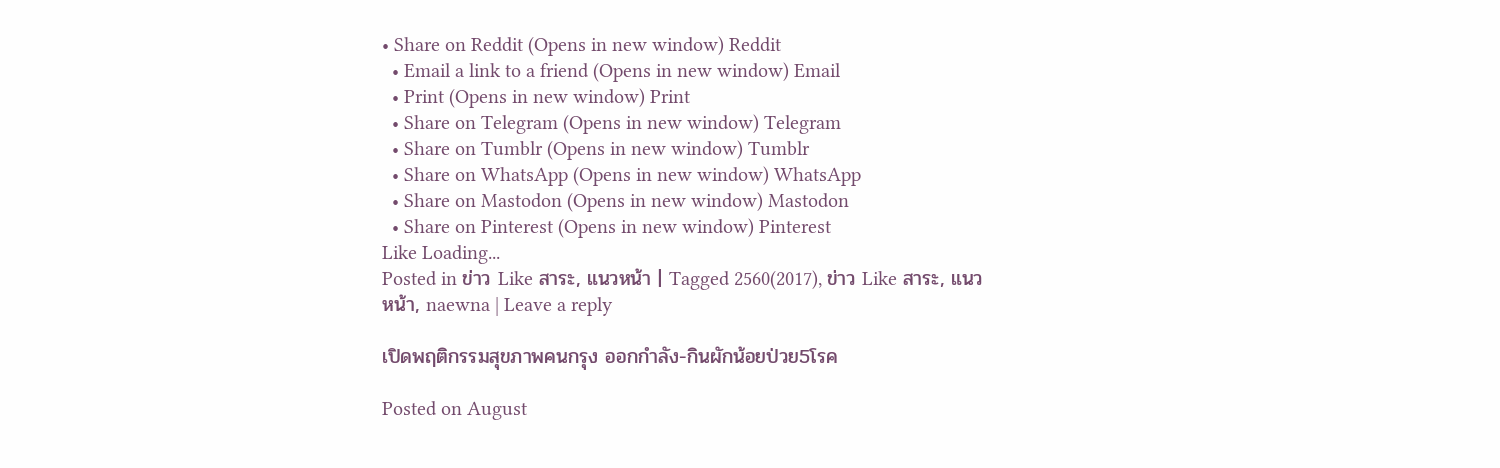• Share on Reddit (Opens in new window) Reddit
  • Email a link to a friend (Opens in new window) Email
  • Print (Opens in new window) Print
  • Share on Telegram (Opens in new window) Telegram
  • Share on Tumblr (Opens in new window) Tumblr
  • Share on WhatsApp (Opens in new window) WhatsApp
  • Share on Mastodon (Opens in new window) Mastodon
  • Share on Pinterest (Opens in new window) Pinterest
Like Loading...
Posted in ข่าว Like สาระ, แนวหน้า | Tagged 2560(2017), ข่าว Like สาระ, แนวหน้า, naewna | Leave a reply

เปิดพฤติกรรมสุขภาพคนกรุง ออกกำลัง-กินผักน้อยป่วย5โรค

Posted on August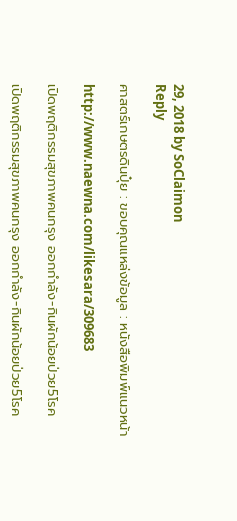29, 2018 by SoClaimon
Reply

ศาสตร์เกษตรดินปุ๋ย : ขอบคุณแหล่งข้อมูล : หนังสือพิมพ์แนวหน้า

http://www.naewna.com/likesara/309683

เปิดพฤติกรรมสุขภาพคนกรุง ออกกำลัง-กินผักน้อยป่วย5โรค

เปิดพฤติกรรมสุขภาพคนกรุง ออกกำลัง-กินผักน้อยป่วย5โรค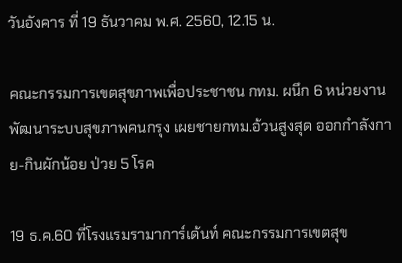วันอังคาร ที่ 19 ธันวาคม พ.ศ. 2560, 12.15 น.

คณะกรรมการเขตสุขภาพเพื่อประชาชน กทม. ผนึก 6 หน่วยงานพัฒนาระบบสุขภาพคนกรุง เผยชายกทม.อ้วนสูงสุด ออกกำลังกาย-กินผักน้อย ป่วย 5 โรค

19 ธ.ค.60 ที่โรงแรมรามาการ์เด้นท์ คณะกรรมการเขตสุข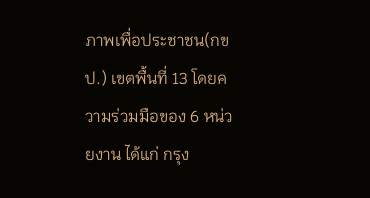ภาพเพื่อประชาชน(กขป.) เขตพื้นที่ 13 โดยความร่วมมือของ 6 หน่วยงาน ได้แก่ กรุง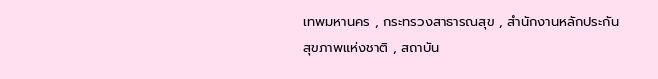เทพมหานคร , กระทรวงสาธารณสุข , สำนักงานหลักประกันสุขภาพแห่งชาติ , สถาบัน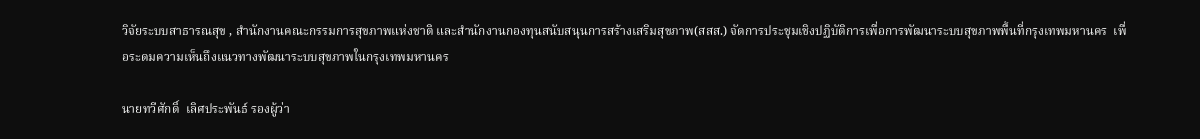วิจัยระบบสาธารณสุข , สำนักงานคณะกรรมการสุขภาพแห่งชาติ และสำนักงานกองทุนสนับสนุนการสร้างเสริมสุขภาพ(สสส.) จัดการประชุมเชิงปฏิบัติการเพื่อการพัฒนาระบบสุขภาพพื้นที่กรุงเทพมหานคร  เพื่อระดมความเห็นถึงแนวทางพัฒนาระบบสุขภาพในกรุงเทพมหานคร

นายทวีศักดิ์  เลิศประพันธ์ รองผู้ว่า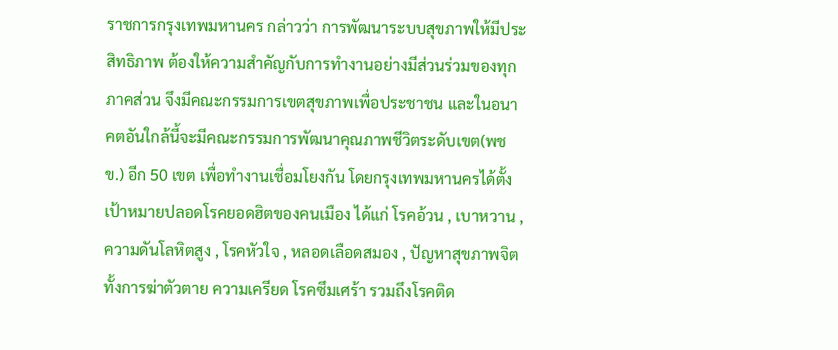ราชการกรุงเทพมหานคร กล่าวว่า การพัฒนาระบบสุขภาพให้มีประสิทธิภาพ ต้องให้ความสำคัญกับการทำงานอย่างมีส่วนร่วมของทุกภาคส่วน จึงมีคณะกรรมการเขตสุขภาพเพื่อประชาชน และในอนาคตอันใกล้นี้จะมีคณะกรรมการพัฒนาคุณภาพชีวิตระดับเขต(พชข.) อีก 50 เขต เพื่อทำงานเชื่อมโยงกัน โดยกรุงเทพมหานครได้ตั้งเป้าหมายปลอดโรคยอดฮิตของคนเมือง ได้แก่ โรคอ้วน , เบาหวาน , ความดันโลหิตสูง , โรคหัวใจ , หลอดเลือดสมอง , ปัญหาสุขภาพจิต ทั้งการฆ่าตัวตาย ความเครียด โรคซึมเศร้า รวมถึงโรคติด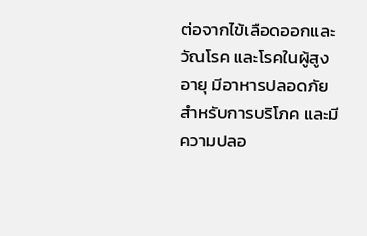ต่อจากไข้เลือดออกและวัณโรค และโรคในผู้สูงอายุ มีอาหารปลอดภัยสำหรับการบริโภค และมีความปลอ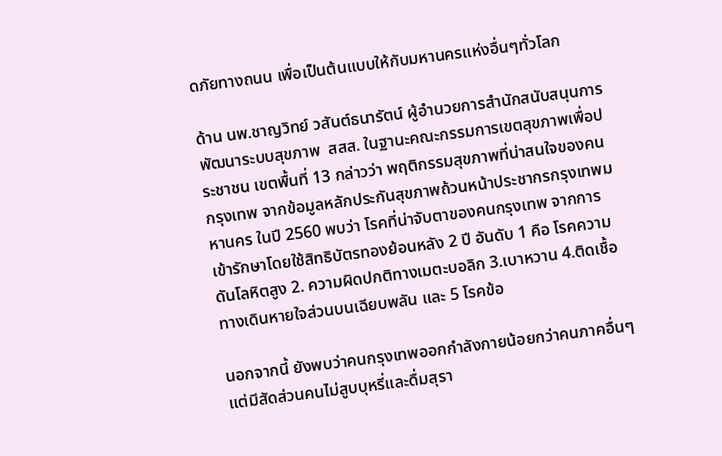ดภัยทางถนน เพื่อเป็นต้นแบบให้กับมหานครแห่งอื่นๆทั่วโลก

ด้าน นพ.ชาญวิทย์ วสันต์ธนารัตน์ ผู้อำนวยการสำนักสนับสนุนการพัฒนาระบบสุขภาพ  สสส. ในฐานะคณะกรรมการเขตสุขภาพเพื่อประชาชน เขตพื้นที่ 13 กล่าวว่า พฤติกรรมสุขภาพที่น่าสนใจของคนกรุงเทพ จากข้อมูลหลักประกันสุขภาพถ้วนหน้าประชากรกรุงเทพมหานคร ในปี 2560 พบว่า โรคที่น่าจับตาของคนกรุงเทพ จากการเข้ารักษาโดยใช้สิทธิบัตรทองย้อนหลัง 2 ปี อันดับ 1 คือ โรคความดันโลหิตสูง 2. ความผิดปกติทางเมตะบอลิก 3.เบาหวาน 4.ติดเชื้อทางเดินหายใจส่วนบนเฉียบพลัน และ 5 โรคข้อ

นอกจากนี้ ยังพบว่าคนกรุงเทพออกกำลังกายน้อยกว่าคนภาคอื่นๆ แต่มีสัดส่วนคนไม่สูบบุหรี่และดื่มสุรา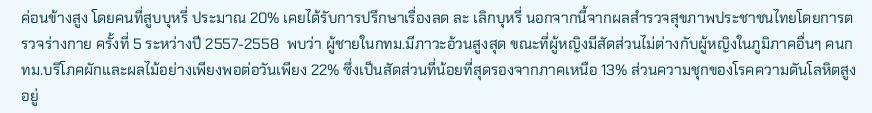ค่อนข้างสูง โดยคนที่สูบบุหรี่ ประมาณ 20% เคยได้รับการปรึกษาเรื่องลด ละ เลิกบุหรี่ นอกจากนี้จากผลสำรวจสุขภาพประชาชนไทยโดยการตรวจร่างกาย ครั้งที่ 5 ระหว่างปี 2557-2558  พบว่า ผู้ชายในกทม.มีภาวะอ้วนสูงสุด ขณะที่ผู้หญิงมีสัดส่วนไม่ต่างกับผู้หญิงในภูมิภาคอื่นๆ คนกทม.บริโภคผักและผลไม้อย่างเพียงพอต่อวันเพียง 22% ซึ่งเป็นสัดส่วนที่น้อยที่สุดรองจากภาคเหนือ 13% ส่วนความชุกของโรคความดันโลหิตสูงอยู่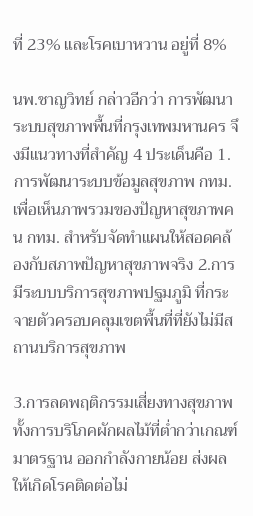ที่ 23% และโรคเบาหวาน อยู่ที่ 8%

นพ.ชาญวิทย์ กล่าวอีกว่า การพัฒนาระบบสุขภาพพื้นที่กรุงเทพมหานคร จึงมีแนวทางที่สำคัญ 4 ประเด็นคือ 1.การพัฒนาระบบข้อมูลสุขภาพ กทม. เพื่อเห็นภาพรวมของปัญหาสุขภาพคน กทม. สำหรับจัดทำแผนให้สอดคล้องกับสภาพปัญหาสุขภาพจริง 2.การมีระบบบริการสุขภาพปฐมภูมิ ที่กระจายตัวครอบคลุมเขตพื้นที่ที่ยังไม่มีสถานบริการสุขภาพ

3.การลดพฤติกรรมเสี่ยงทางสุขภาพ ทั้งการบริโภคผักผลไม้ที่ต่ำกว่าเกณฑ์มาตรฐาน ออกกำลังกายน้อย ส่งผลให้เกิดโรคติดต่อไม่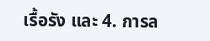เรื้อรัง และ 4. การล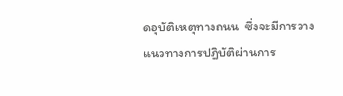ดอุบัติเหตุทางถนน  ซึ่งจะมีการวางแนวทางการปฏิบัติผ่านการ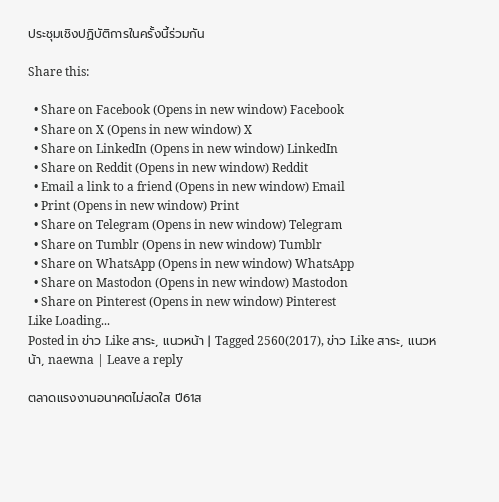ประชุมเชิงปฏิบัติการในครั้งนี้ร่วมกัน

Share this:

  • Share on Facebook (Opens in new window) Facebook
  • Share on X (Opens in new window) X
  • Share on LinkedIn (Opens in new window) LinkedIn
  • Share on Reddit (Opens in new window) Reddit
  • Email a link to a friend (Opens in new window) Email
  • Print (Opens in new window) Print
  • Share on Telegram (Opens in new window) Telegram
  • Share on Tumblr (Opens in new window) Tumblr
  • Share on WhatsApp (Opens in new window) WhatsApp
  • Share on Mastodon (Opens in new window) Mastodon
  • Share on Pinterest (Opens in new window) Pinterest
Like Loading...
Posted in ข่าว Like สาระ, แนวหน้า | Tagged 2560(2017), ข่าว Like สาระ, แนวหน้า, naewna | Leave a reply

ตลาดแรงงานอนาคตไม่สดใส ปี61ส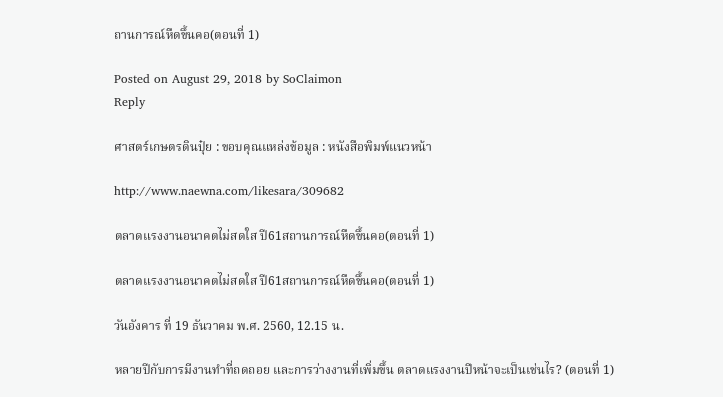ถานการณ์หืดขึ้นคอ(ตอนที่ 1)

Posted on August 29, 2018 by SoClaimon
Reply

ศาสตร์เกษตรดินปุ๋ย : ขอบคุณแหล่งข้อมูล : หนังสือพิมพ์แนวหน้า

http://www.naewna.com/likesara/309682

ตลาดแรงงานอนาคตไม่สดใส ปี61สถานการณ์หืดขึ้นคอ(ตอนที่ 1)

ตลาดแรงงานอนาคตไม่สดใส ปี61สถานการณ์หืดขึ้นคอ(ตอนที่ 1)

วันอังคาร ที่ 19 ธันวาคม พ.ศ. 2560, 12.15 น.

หลายปีกับการมีงานทำที่ถดถอย และการว่างงานที่เพิ่มขึ้น ตลาดแรงงานปีหน้าจะเป็นเช่นไร? (ตอนที่ 1)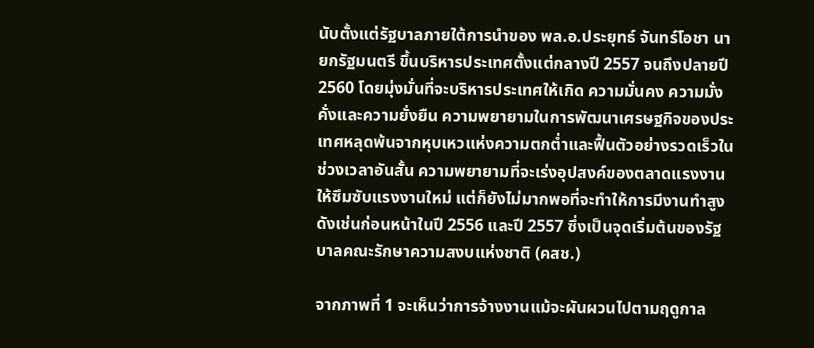นับตั้งแต่รัฐบาลภายใต้การนำของ พล.อ.ประยุทธ์ จันทร์โอชา นายกรัฐมนตรี ขึ้นบริหารประเทศตั้งแต่กลางปี 2557 จนถึงปลายปี 2560 โดยมุ่งมั่นที่จะบริหารประเทศให้เกิด ความมั่นคง ความมั่งคั่งและความยั่งยืน ความพยายามในการพัฒนาเศรษฐกิจของประเทศหลุดพ้นจากหุบเหวแห่งความตกต่ำและฟื้นตัวอย่างรวดเร็วในช่วงเวลาอันสั้น ความพยายามที่จะเร่งอุปสงค์ของตลาดแรงงานให้ซึมซับแรงงานใหม่ แต่ก็ยังไม่มากพอที่จะทำให้การมีงานทำสูงดังเช่นก่อนหน้าในปี 2556 และปี 2557 ซึ่งเป็นจุดเริ่มต้นของรัฐบาลคณะรักษาความสงบแห่งชาติ (คสช.)

จากภาพที่ 1 จะเห็นว่าการจ้างงานแม้จะผันผวนไปตามฤดูกาล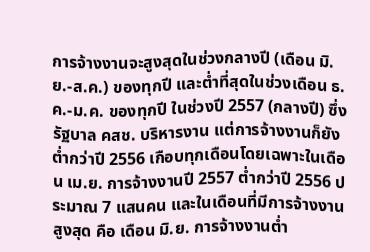การจ้างงานจะสูงสุดในช่วงกลางปี (เดือน มิ.ย.-ส.ค.) ของทุกปี และต่ำที่สุดในช่วงเดือน ธ.ค.-ม.ค. ของทุกปี ในช่วงปี 2557 (กลางปี) ซึ่งรัฐบาล คสช. บริหารงาน แต่การจ้างงานก็ยังต่ำกว่าปี 2556 เกือบทุกเดือนโดยเฉพาะในเดือน เม.ย. การจ้างงานปี 2557 ต่ำกว่าปี 2556 ประมาณ 7 แสนคน และในเดือนที่มีการจ้างงานสูงสุด คือ เดือน มิ.ย. การจ้างงานต่ำ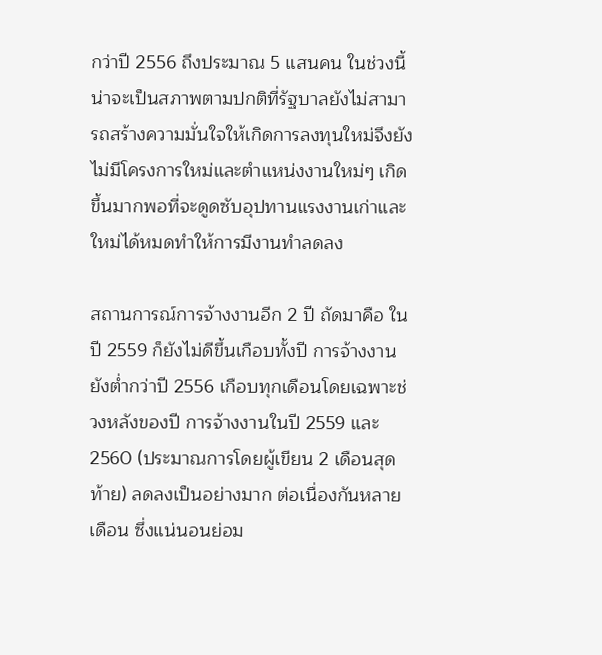กว่าปี 2556 ถึงประมาณ 5 แสนคน ในช่วงนี้น่าจะเป็นสภาพตามปกติที่รัฐบาลยังไม่สามารถสร้างความมั่นใจให้เกิดการลงทุนใหม่จึงยังไม่มีโครงการใหม่และตำแหน่งงานใหม่ๆ เกิดขึ้นมากพอที่จะดูดซับอุปทานแรงงานเก่าและใหม่ได้หมดทำให้การมีงานทำลดลง

สถานการณ์การจ้างงานอีก 2 ปี ถัดมาคือ ในปี 2559 ก็ยังไม่ดีขึ้นเกือบทั้งปี การจ้างงานยังต่ำกว่าปี 2556 เกือบทุกเดือนโดยเฉพาะช่วงหลังของปี การจ้างงานในปี 2559 และ 2560 (ประมาณการโดยผู้เขียน 2 เดือนสุดท้าย) ลดลงเป็นอย่างมาก ต่อเนื่องกันหลายเดือน ซึ่งแน่นอนย่อม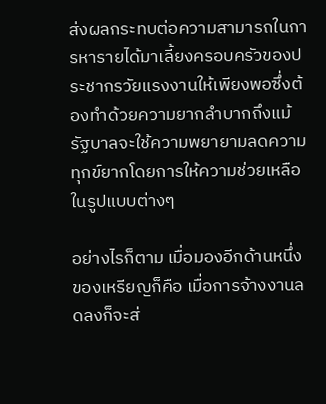ส่งผลกระทบต่อความสามารถในการหารายได้มาเลี้ยงครอบครัวของประชากรวัยแรงงานให้เพียงพอซึ่งต้องทำด้วยความยากลำบากถึงแม้รัฐบาลจะใช้ความพยายามลดความทุกข์ยากโดยการให้ความช่วยเหลือในรูปแบบต่างๆ

อย่างไรก็ตาม เมื่อมองอีกด้านหนึ่งของเหรียญก็คือ เมื่อการจ้างงานลดลงก็จะส่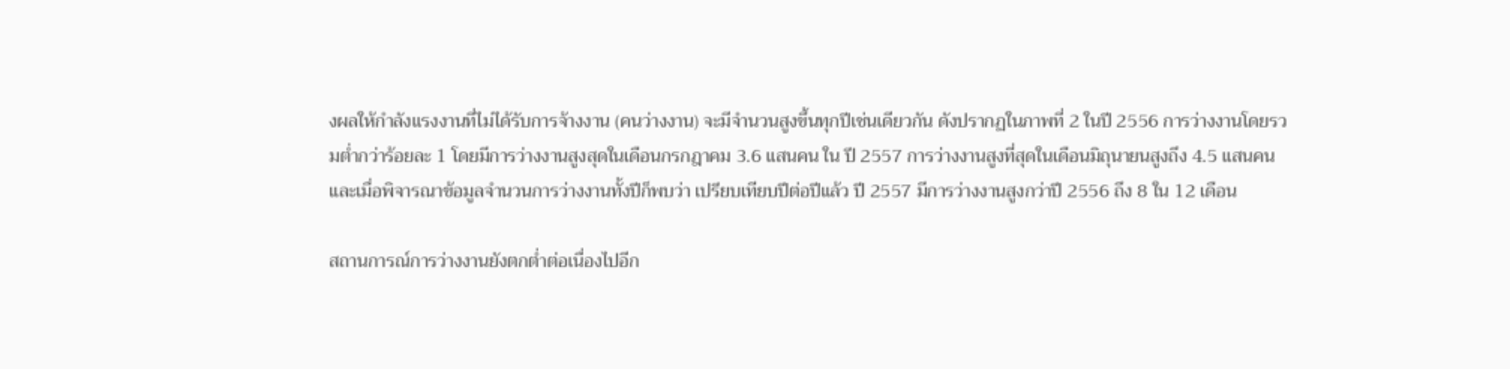งผลให้กำลังแรงงานที่ไม่ได้รับการจ้างงาน (คนว่างงาน) จะมีจำนวนสูงขึ้นทุกปีเช่นเดียวกัน ดังปรากฏในภาพที่ 2 ในปี 2556 การว่างงานโดยรวมต่ำกว่าร้อยละ 1 โดยมีการว่างงานสูงสุดในเดือนกรกฎาคม 3.6 แสนคน ใน ปี 2557 การว่างงานสูงที่สุดในเดือนมิถุนายนสูงถึง 4.5 แสนคน และเมื่อพิจารณาข้อมูลจำนวนการว่างงานทั้งปีก็พบว่า เปรียบเทียบปีต่อปีแล้ว ปี 2557 มีการว่างงานสูงกว่าปี 2556 ถึง 8 ใน 12 เดือน

สถานการณ์การว่างงานยังตกต่ำต่อเนื่องไปอีก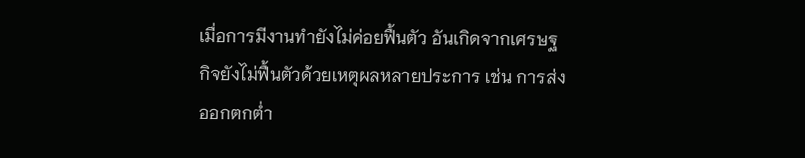เมื่อการมีงานทำยังไม่ค่อยฟื้นตัว อันเกิดจากเศรษฐกิจยังไม่ฟื้นตัวด้วยเหตุผลหลายประการ เช่น การส่งออกตกต่ำ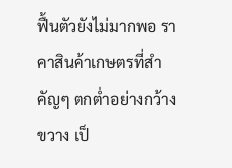ฟื้นตัวยังไม่มากพอ ราคาสินค้าเกษตรที่สำคัญๆ ตกต่ำอย่างกว้างขวาง เป็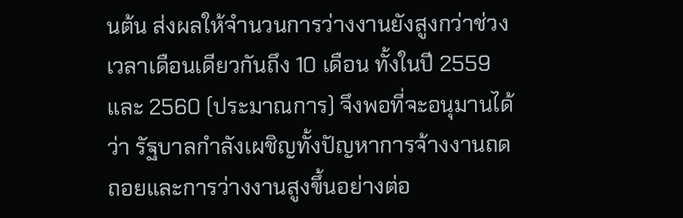นต้น ส่งผลให้จำนวนการว่างงานยังสูงกว่าช่วงเวลาเดือนเดียวกันถึง 10 เดือน ทั้งในปี 2559 และ 2560 (ประมาณการ) จึงพอที่จะอนุมานได้ว่า รัฐบาลกำลังเผชิญทั้งปัญหาการจ้างงานถดถอยและการว่างงานสูงขึ้นอย่างต่อ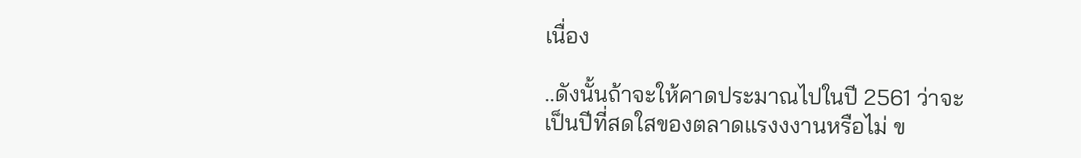เนื่อง

..ดังนั้นถ้าจะให้คาดประมาณไปในปี 2561 ว่าจะเป็นปีที่สดใสของตลาดแรงงงานหรือไม่ ข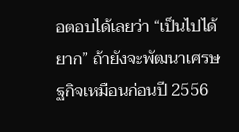อตอบได้เลยว่า “เป็นไปได้ยาก” ถ้ายังจะพัฒนาเศรษฐกิจเหมือนก่อนปี 2556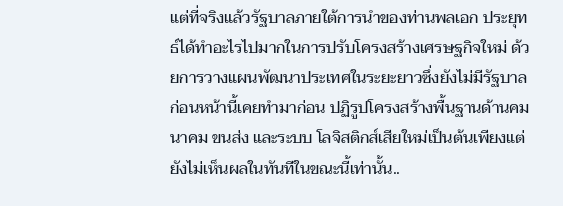แต่ที่จริงแล้วรัฐบาลภายใต้การนำของท่านพลเอก ประยุทธ์ได้ทำอะไรไปมากในการปรับโครงสร้างเศรษฐกิจใหม่ ด้วยการวางแผนพัฒนาประเทศในระยะยาวซึ่งยังไม่มีรัฐบาลก่อนหน้านี้เคยทำมาก่อน ปฏิรูปโครงสร้างพื้นฐานด้านคมนาคม ขนส่ง และระบบ โลจิสติกส์เสียใหม่เป็นต้นเพียงแต่ยังไม่เห็นผลในทันทีในขณะนี้เท่านั้น..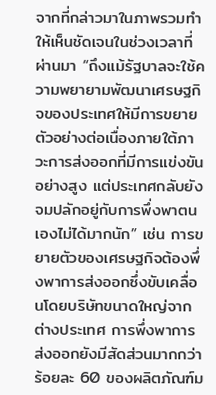จากที่กล่าวมาในภาพรวมทำให้เห็นชัดเจนในช่วงเวลาที่ผ่านมา “ถึงแม้รัฐบาลจะใช้ความพยายามพัฒนาเศรษฐกิจของประเทศให้มีการขยายตัวอย่างต่อเนื่องภายใต้ภาวะการส่งออกที่มีการแข่งขันอย่างสูง แต่ประเทศกลับยังจมปลักอยู่กับการพึ่งพาตนเองไม่ได้มากนัก” เช่น การขยายตัวของเศรษฐกิจต้องพึ่งพาการส่งออกซึ่งขับเคลื่อนโดยบริษัทขนาดใหญ่จากต่างประเทศ การพึ่งพาการส่งออกยังมีสัดส่วนมากกว่าร้อยละ 60 ของผลิตภัณฑ์ม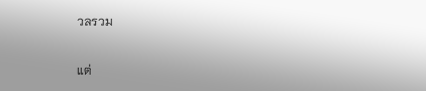วลรวม

แต่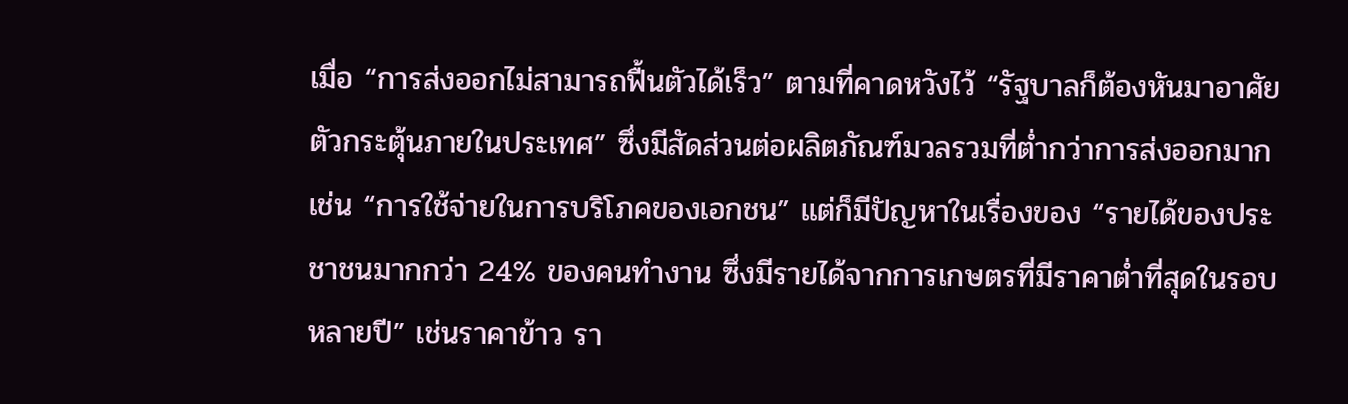เมื่อ “การส่งออกไม่สามารถฟื้นตัวได้เร็ว” ตามที่คาดหวังไว้ “รัฐบาลก็ต้องหันมาอาศัยตัวกระตุ้นภายในประเทศ” ซึ่งมีสัดส่วนต่อผลิตภัณฑ์มวลรวมที่ต่ำกว่าการส่งออกมาก เช่น “การใช้จ่ายในการบริโภคของเอกชน” แต่ก็มีปัญหาในเรื่องของ “รายได้ของประชาชนมากกว่า 24% ของคนทำงาน ซึ่งมีรายได้จากการเกษตรที่มีราคาต่ำที่สุดในรอบหลายปี” เช่นราคาข้าว รา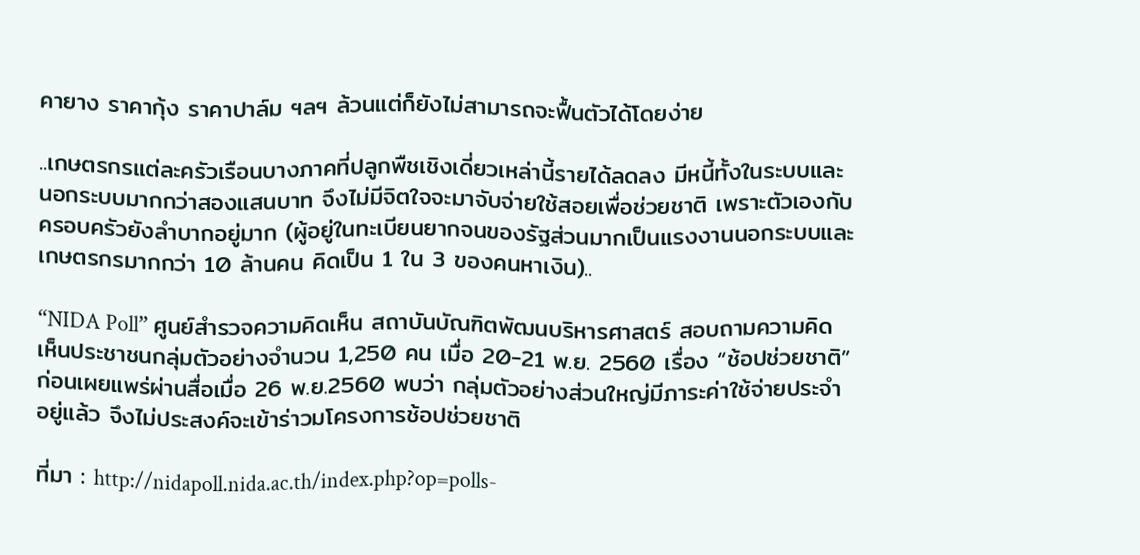คายาง ราคากุ้ง ราคาปาล์ม ฯลฯ ล้วนแต่ก็ยังไม่สามารถจะฟื้นตัวได้โดยง่าย

..เกษตรกรแต่ละครัวเรือนบางภาคที่ปลูกพืชเชิงเดี่ยวเหล่านี้รายได้ลดลง มีหนี้ทั้งในระบบและนอกระบบมากกว่าสองแสนบาท จึงไม่มีจิตใจจะมาจับจ่ายใช้สอยเพื่อช่วยชาติ เพราะตัวเองกับครอบครัวยังลำบากอยู่มาก (ผู้อยู่ในทะเบียนยากจนของรัฐส่วนมากเป็นแรงงานนอกระบบและเกษตรกรมากกว่า 10 ล้านคน คิดเป็น 1 ใน 3 ของคนหาเงิน)..

“NIDA Poll” ศูนย์สำรวจความคิดเห็น สถาบันบัณฑิตพัฒนบริหารศาสตร์ สอบถามความคิดเห็นประชาชนกลุ่มตัวอย่างจำนวน 1,250 คน เมื่อ 20-21 พ.ย. 2560 เรื่อง “ช้อปช่วยชาติ” ก่อนเผยแพร่ผ่านสื่อเมื่อ 26 พ.ย.2560 พบว่า กลุ่มตัวอย่างส่วนใหญ่มีภาระค่าใช้จ่ายประจำอยู่แล้ว จึงไม่ประสงค์จะเข้าร่าวมโครงการช้อปช่วยชาติ

ที่มา : http://nidapoll.nida.ac.th/index.php?op=polls-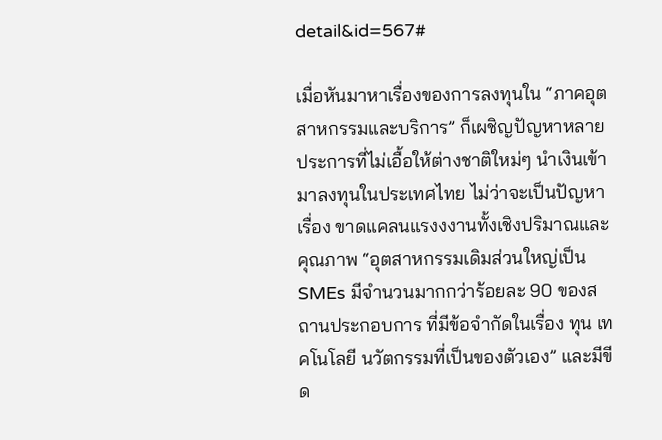detail&id=567#

เมื่อหันมาหาเรื่องของการลงทุนใน “ภาคอุตสาหกรรมและบริการ” ก็เผชิญปัญหาหลายประการที่ไม่เอื้อให้ต่างชาติใหม่ๆ นำเงินเข้ามาลงทุนในประเทศไทย ไม่ว่าจะเป็นปัญหาเรื่อง ขาดแคลนแรงงงานทั้งเชิงปริมาณและคุณภาพ “อุตสาหกรรมเดิมส่วนใหญ่เป็น SMEs มีจำนวนมากกว่าร้อยละ 90 ของสถานประกอบการ ที่มีข้อจำกัดในเรื่อง ทุน เทคโนโลยี นวัตกรรมที่เป็นของตัวเอง” และมีขีด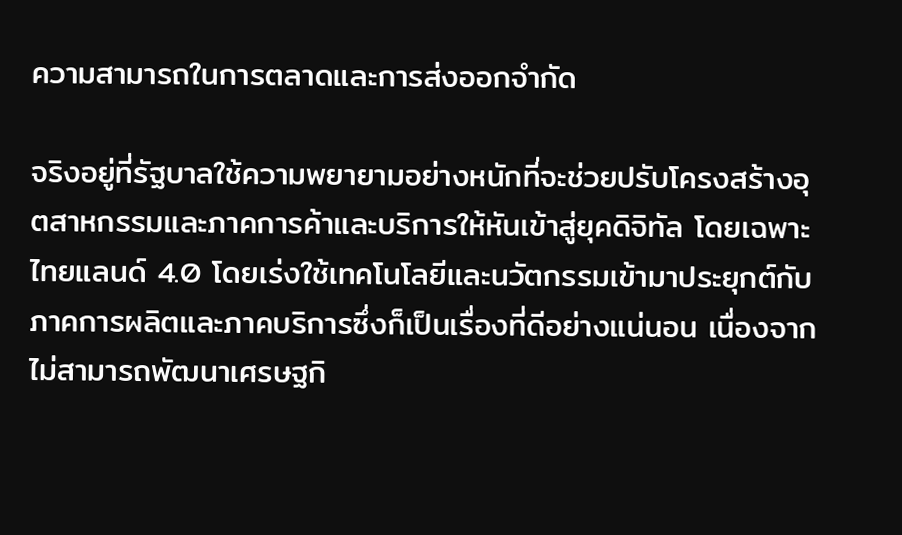ความสามารถในการตลาดและการส่งออกจำกัด

จริงอยู่ที่รัฐบาลใช้ความพยายามอย่างหนักที่จะช่วยปรับโครงสร้างอุตสาหกรรมและภาคการค้าและบริการให้หันเข้าสู่ยุคดิจิทัล โดยเฉพาะไทยแลนด์ 4.0 โดยเร่งใช้เทคโนโลยีและนวัตกรรมเข้ามาประยุกต์กับภาคการผลิตและภาคบริการซึ่งก็เป็นเรื่องที่ดีอย่างแน่นอน เนื่องจากไม่สามารถพัฒนาเศรษฐกิ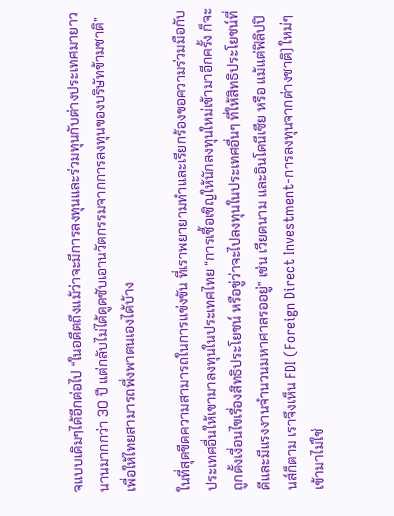จแบบเดิมๆได้อีกต่อไป “ในอดีตถึงแม้ว่าจะมีการลงทุนและร่วมทุนกับต่างประเทศมายาวนานมากกว่า 30 ปี แต่กลับไม่ได้ดูดซับเอานวัตกรรมจากการลงทุนของบริษัทข้ามชาติ” เพื่อให้ไทยสามารถพึ่งพาตนเองได้บ้าง

ในที่สุดขีดความสามารถในการแข่งขัน ที่เราพยายามทำและเรียกร้องขอความร่วมมือกับประเทศอื่นให้เขามาลงทุนในประเทศไทย “การเชื้อเชิญให้นักลงทุนใหม่เข้ามาอีกครั้ง ก็จะถูกตั้งเงื่อนไขเรื่องสิทธิประโยชน์ หรือขู่ว่าจะไปลงทุนในประเทศอื่นๆ ที่ให้สิทธิประโยชน์ที่ดีและมีแรงงานจำนวนมหาศาลรออยู่” เช่น เวียดนาม และอินโดนีเซีย หรือ แม้แต่ฟิลิปปินส์ก็ตาม เราจึงเห็น FDI (Foreign Direct Investment-การลงทุนจากต่างชาติ) ใหม่ๆ เข้ามาไม่ใช่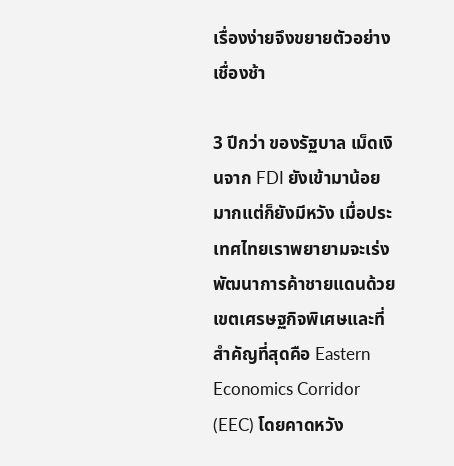เรื่องง่ายจึงขยายตัวอย่างเชื่องช้า

3 ปีกว่า ของรัฐบาล เม็ดเงินจาก FDI ยังเข้ามาน้อยมากแต่ก็ยังมีหวัง เมื่อประเทศไทยเราพยายามจะเร่งพัฒนาการค้าชายแดนด้วยเขตเศรษฐกิจพิเศษและที่สำคัญที่สุดคือ Eastern Economics Corridor (EEC) โดยคาดหวัง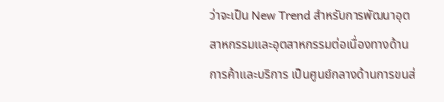ว่าจะเป็น New Trend สำหรับการพัฒนาอุตสาหกรรมและอุตสาหกรรมต่อเนื่องทางด้านการค้าและบริการ เป็นศูนย์กลางด้านการขนส่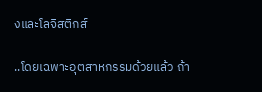งและโลจิสติกส์

..โดยเฉพาะอุตสาหกรรมด้วยแล้ว ถ้า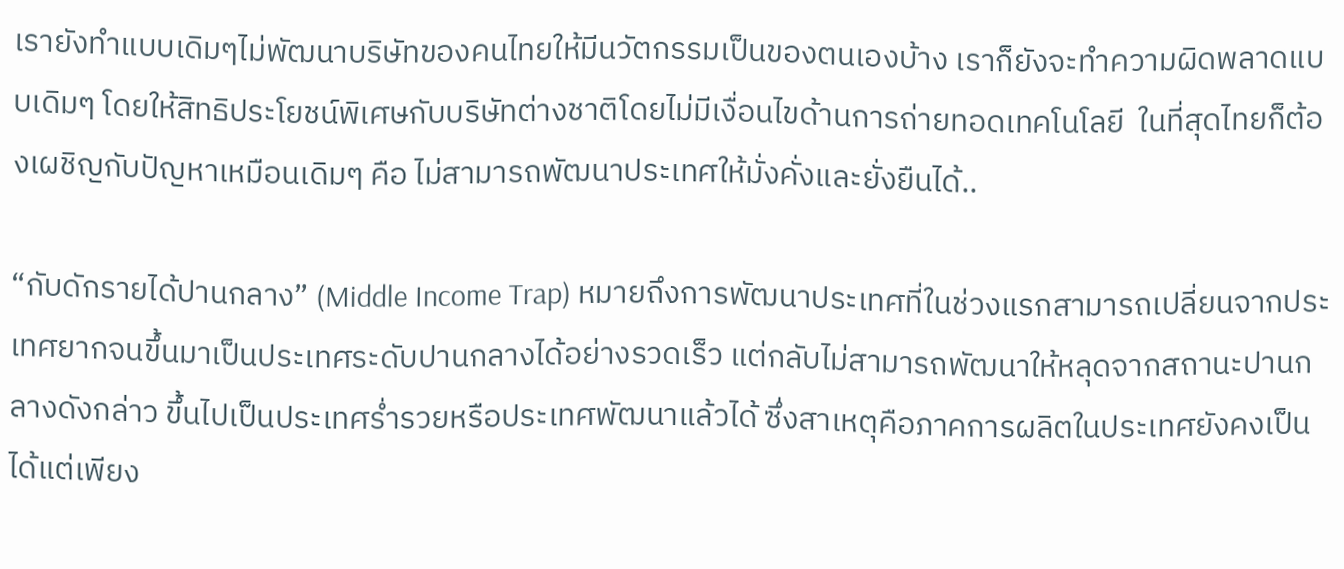เรายังทำแบบเดิมๆไม่พัฒนาบริษัทของคนไทยให้มีนวัตกรรมเป็นของตนเองบ้าง เราก็ยังจะทำความผิดพลาดแบบเดิมๆ โดยให้สิทธิประโยชน์พิเศษกับบริษัทต่างชาติโดยไม่มีเงื่อนไขด้านการถ่ายทอดเทคโนโลยี  ในที่สุดไทยก็ต้องเผชิญกับปัญหาเหมือนเดิมๆ คือ ไม่สามารถพัฒนาประเทศให้มั่งคั่งและยั่งยืนได้..

“กับดักรายได้ปานกลาง” (Middle Income Trap) หมายถึงการพัฒนาประเทศที่ในช่วงแรกสามารถเปลี่ยนจากประเทศยากจนขึ้นมาเป็นประเทศระดับปานกลางได้อย่างรวดเร็ว แต่กลับไม่สามารถพัฒนาให้หลุดจากสถานะปานกลางดังกล่าว ขึ้นไปเป็นประเทศร่ำรวยหรือประเทศพัฒนาแล้วได้ ซึ่งสาเหตุคือภาคการผลิตในประเทศยังคงเป็นได้แต่เพียง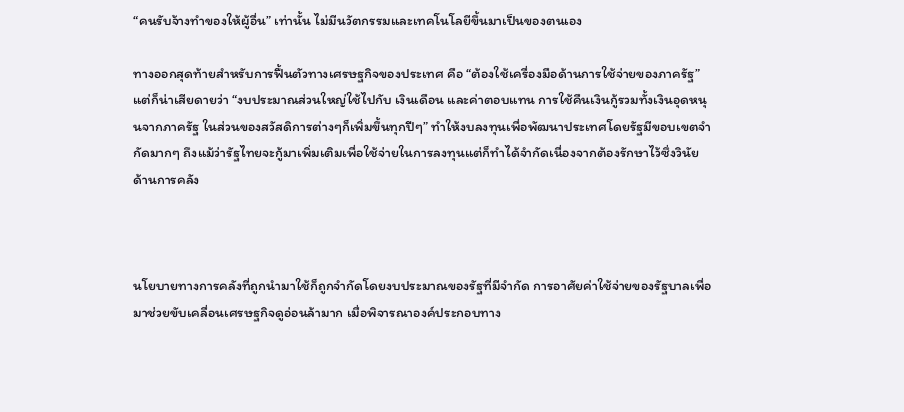“คนรับจ้างทำของให้ผู้อื่น” เท่านั้น ไม่มีนวัตกรรมและเทคโนโลยีขึ้นมาเป็นของตนเอง

ทางออกสุดท้ายสำหรับการฟื้นตัวทางเศรษฐกิจของประเทศ คือ “ต้องใช้เครื่องมือด้านการใช้จ่ายของภาครัฐ” แต่ก็น่าเสียดายว่า “งบประมาณส่วนใหญ่ใช้ไปกับ เงินเดือน และค่าตอบแทน การใช้คืนเงินกู้รวมทั้งเงินอุดหนุนจากภาครัฐ ในส่วนของสวัสดิการต่างๆก็เพิ่มขึ้นทุกปีๆ” ทำให้งบลงทุนเพื่อพัฒนาประเทศโดยรัฐมีขอบเขตจำกัดมากๆ ถึงแม้ว่ารัฐไทยจะกู้มาเพิ่มเติมเพื่อใช้จ่ายในการลงทุนแต่ก็ทำได้จำกัดเนื่องจากต้องรักษาไว้ซึ่งวินัยด้านการคลัง



นโยบายทางการคลังที่ถูกนำมาใช้ก็ถูกจำกัดโดยงบประมาณของรัฐที่มีจำกัด การอาศัยค่าใช้จ่ายของรัฐบาลเพื่อมาช่วยขับเคลื่อนเศรษฐกิจดูอ่อนล้ามาก เมื่อพิจารณาองค์ประกอบทาง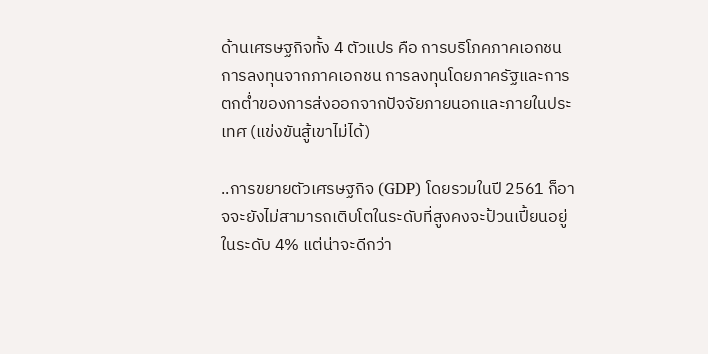ด้านเศรษฐกิจทั้ง 4 ตัวแปร คือ การบริโภคภาคเอกชน การลงทุนจากภาคเอกชน การลงทุนโดยภาครัฐและการตกต่ำของการส่งออกจากปัจจัยภายนอกและภายในประเทศ (แข่งขันสู้เขาไม่ได้)

..การขยายตัวเศรษฐกิจ (GDP) โดยรวมในปี 2561 ก็อาจจะยังไม่สามารถเติบโตในระดับที่สูงคงจะป้วนเปี้ยนอยู่ในระดับ 4% แต่น่าจะดีกว่า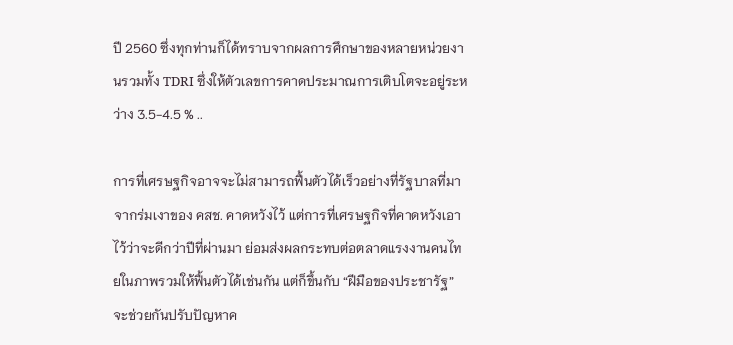ปี 2560 ซึ่งทุกท่านก็ได้ทราบจากผลการศึกษาของหลายหน่วยงานรวมทั้ง TDRI ซึ่งให้ตัวเลขการคาดประมาณการเติบโตจะอยู่ระหว่าง 3.5-4.5 % ..

การที่เศรษฐกิจอาจจะไม่สามารถฟื้นตัวได้เร็วอย่างที่รัฐบาลที่มาจากร่มเงาของ คสช. คาดหวังไว้ แต่การที่เศรษฐกิจที่คาดหวังเอาไว้ว่าจะดีกว่าปีที่ผ่านมา ย่อมส่งผลกระทบต่อตลาดแรงงานคนไทยในภาพรวมให้ฟื้นตัวได้เช่นกัน แต่ก็ขึ้นกับ “ฝีมือของประชารัฐ” จะช่วยกันปรับปัญหาค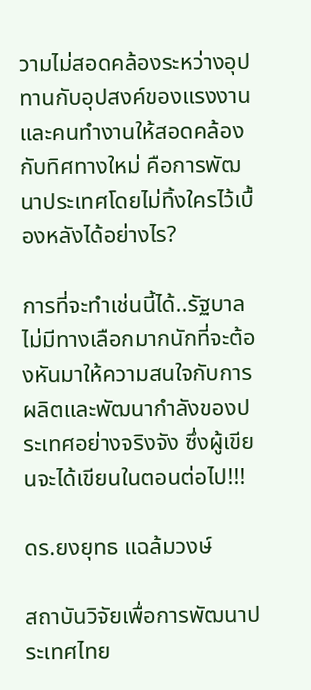วามไม่สอดคล้องระหว่างอุปทานกับอุปสงค์ของแรงงานและคนทำงานให้สอดคล้องกับทิศทางใหม่ คือการพัฒนาประเทศโดยไม่ทิ้งใครไว้เบื้องหลังได้อย่างไร?

การที่จะทำเช่นนี้ได้..รัฐบาลไม่มีทางเลือกมากนักที่จะต้องหันมาให้ความสนใจกับการผลิตและพัฒนากำลังของประเทศอย่างจริงจัง ซึ่งผู้เขียนจะได้เขียนในตอนต่อไป!!!

ดร.ยงยุทธ แฉล้มวงษ์

สถาบันวิจัยเพื่อการพัฒนาประเทศไทย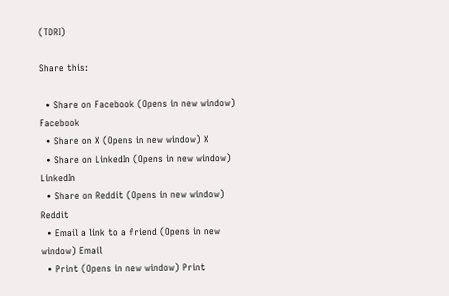(TDRI)

Share this:

  • Share on Facebook (Opens in new window) Facebook
  • Share on X (Opens in new window) X
  • Share on LinkedIn (Opens in new window) LinkedIn
  • Share on Reddit (Opens in new window) Reddit
  • Email a link to a friend (Opens in new window) Email
  • Print (Opens in new window) Print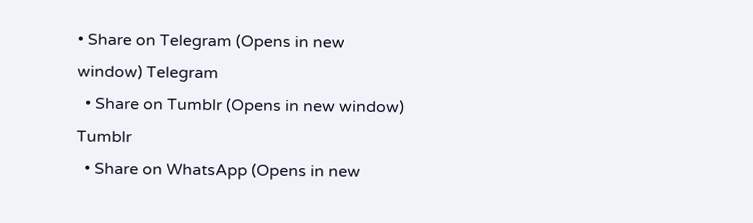• Share on Telegram (Opens in new window) Telegram
  • Share on Tumblr (Opens in new window) Tumblr
  • Share on WhatsApp (Opens in new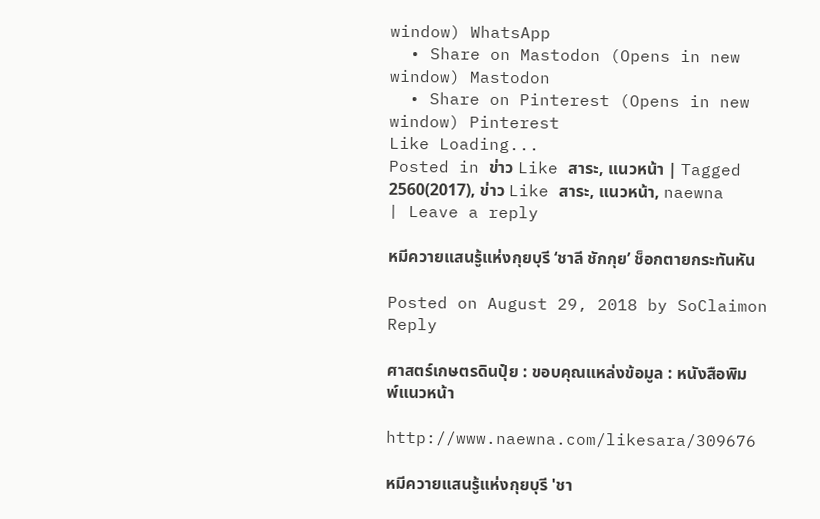window) WhatsApp
  • Share on Mastodon (Opens in new window) Mastodon
  • Share on Pinterest (Opens in new window) Pinterest
Like Loading...
Posted in ข่าว Like สาระ, แนวหน้า | Tagged 2560(2017), ข่าว Like สาระ, แนวหน้า, naewna | Leave a reply

หมีควายแสนรู้แห่งกุยบุรี ‘ชาลี ชักกุย’ ช็อกตายกระทันหัน

Posted on August 29, 2018 by SoClaimon
Reply

ศาสตร์เกษตรดินปุ๋ย : ขอบคุณแหล่งข้อมูล : หนังสือพิมพ์แนวหน้า

http://www.naewna.com/likesara/309676

หมีควายแสนรู้แห่งกุยบุรี 'ชา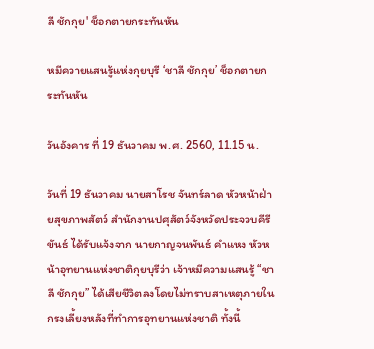ลี ชักกุย' ช็อกตายกระทันหัน

หมีควายแสนรู้แห่งกุยบุรี ‘ชาลี ชักกุย’ ช็อกตายกระทันหัน

วันอังคาร ที่ 19 ธันวาคม พ.ศ. 2560, 11.15 น.

วันที่ 19 ธันวาคม นายสาโรช จันทร์ลาด หัวหน้าฝ่ายสุขภาพสัตว์ สำนักงานปศุสัตว์จังหวัดประจวบคีรีขันธ์ ได้รับแจ้งจาก นายกาญจนพันธ์ คำแหง หัวหน้าอุทยานแห่งชาติกุยบุรีว่า เจ้าหมีความแสนรู้ “ชาลี ชักกุย” ได้เสียชีวิตลงโดยไม่ทราบสาเหตุภายในกรงเลี้ยงหลังที่ทำการอุทยานแห่งชาติ ทั้งนี้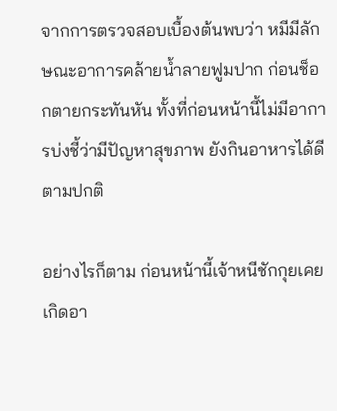จากการตรวจสอบเบื้องต้นพบว่า หมีมีลักษณะอาการคล้ายน้ำลายฟูมปาก ก่อนช็อกตายกระทันหัน ทั้งที่ก่อนหน้านี้ไม่มีอาการบ่งชี้ว่ามีปัญหาสุขภาพ ยังกินอาหารได้ดีตามปกติ

อย่างไรก็ตาม ก่อนหน้านี้เจ้าหนีชักกุยเคยเกิดอา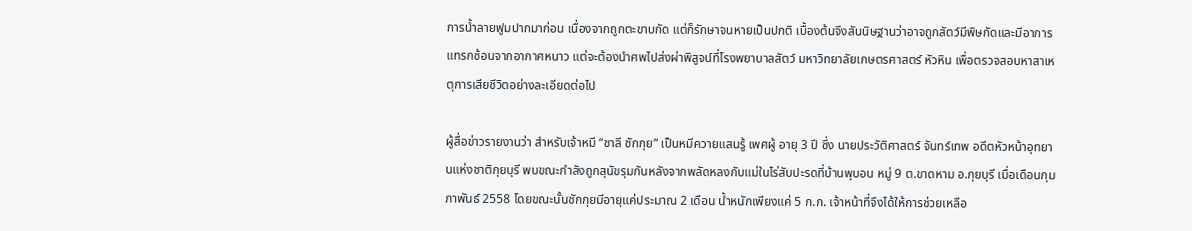การน้ำลายฟูมปากมาก่อน เนื่องจากถูกตะขาบกัด แต่ก็รักษาจนหายเป็นปกติ เบื้องต้นจึงสันนิษฐานว่าอาจถูกสัตว์มีพิษกัดและมีอาการแทรกซ้อนจากอากาศหนาว แต่จะต้องนำศพไปส่งผ่าพิสูจน์ที่โรงพยาบาลสัตว์ มหาวิทยาลัยเกษตรศาสตร์ หัวหิน เพื่อตรวจสอบหาสาเหตุการเสียชีวิตอย่างละเอียดต่อไป

ผู้สื่อข่าวรายงานว่า สำหรับเจ้าหมี “ชาลี ชักกุย” เป็นหมีควายแสนรู้ เพศผู้ อายุ 3 ปี ซึ่ง นายประวัติศาสตร์ จันทร์เทพ อดีตหัวหน้าอุทยานแห่งชาติกุยบุรี พบขณะกำลังถูกสุนัขรุมกันหลังจากพลัดหลงกับแม่ในไร่สับปะรดที่บ้านพุบอน หมู่ 9 ต.ขาดหาม อ.กุยบุรี เมื่อเดือนกุมภาพันธ์ 2558 โดยขณะนั้นชักกุยมีอายุแค่ประมาณ 2 เดือน น้ำหนักเพียงแค่ 5 ก.ก. เจ้าหน้าที่จึงได้ให้การช่วยเหลือ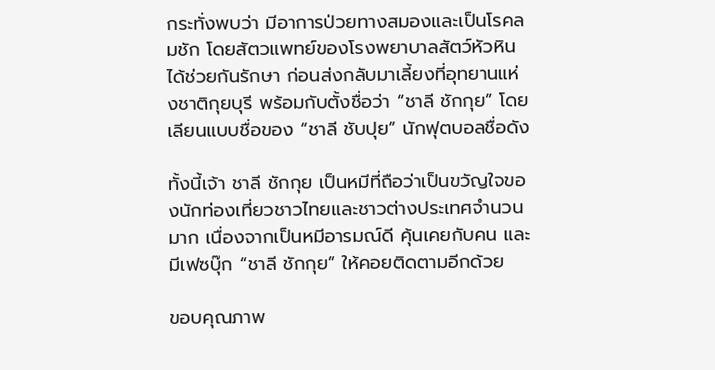กระทั่งพบว่า มีอาการป่วยทางสมองและเป็นโรคลมชัก โดยสัตวแพทย์ของโรงพยาบาลสัตว์หัวหิน ได้ช่วยกันรักษา ก่อนส่งกลับมาเลี้ยงที่อุทยานแห่งชาติกุยบุรี พร้อมกับตั้งชื่อว่า “ชาลี ชักกุย” โดยเลียนแบบชื่อของ “ชาลี ชับปุย” นักฟุตบอลชื่อดัง

ทั้งนี้เจ้า ชาลี ชักกุย เป็นหมีที่ถือว่าเป็นขวัญใจของนักท่องเที่ยวชาวไทยและชาวต่างประเทศจำนวนมาก เนื่องจากเป็นหมีอารมณ์ดี คุ้นเคยกับคน และมีเฟซบุ๊ก “ชาลี ชักกุย” ให้คอยติดตามอีกด้วย

ขอบคุณภาพ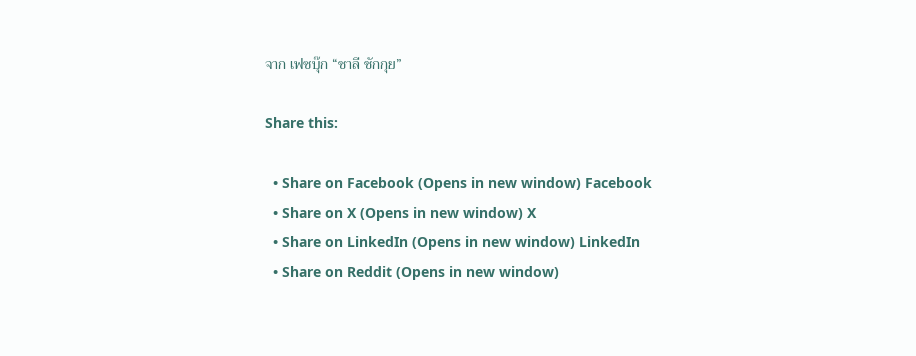จาก เฟซบุ๊ก “ชาลี ชักกุย”

Share this:

  • Share on Facebook (Opens in new window) Facebook
  • Share on X (Opens in new window) X
  • Share on LinkedIn (Opens in new window) LinkedIn
  • Share on Reddit (Opens in new window)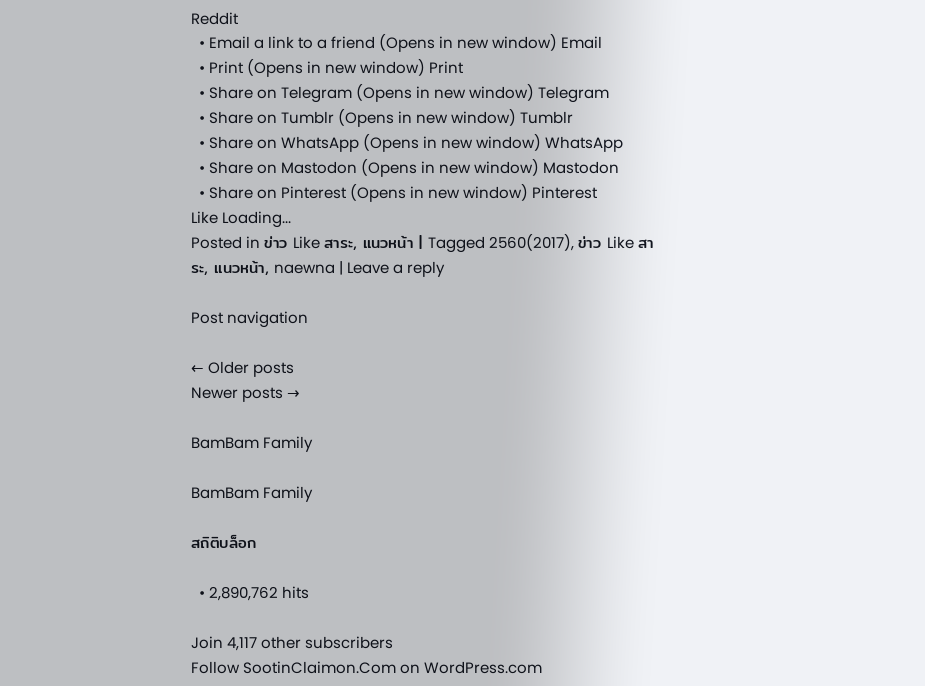Reddit
  • Email a link to a friend (Opens in new window) Email
  • Print (Opens in new window) Print
  • Share on Telegram (Opens in new window) Telegram
  • Share on Tumblr (Opens in new window) Tumblr
  • Share on WhatsApp (Opens in new window) WhatsApp
  • Share on Mastodon (Opens in new window) Mastodon
  • Share on Pinterest (Opens in new window) Pinterest
Like Loading...
Posted in ข่าว Like สาระ, แนวหน้า | Tagged 2560(2017), ข่าว Like สาระ, แนวหน้า, naewna | Leave a reply

Post navigation

← Older posts
Newer posts →

BamBam Family

BamBam Family

สถิติบล็อก

  • 2,890,762 hits

Join 4,117 other subscribers
Follow SootinClaimon.Com on WordPress.com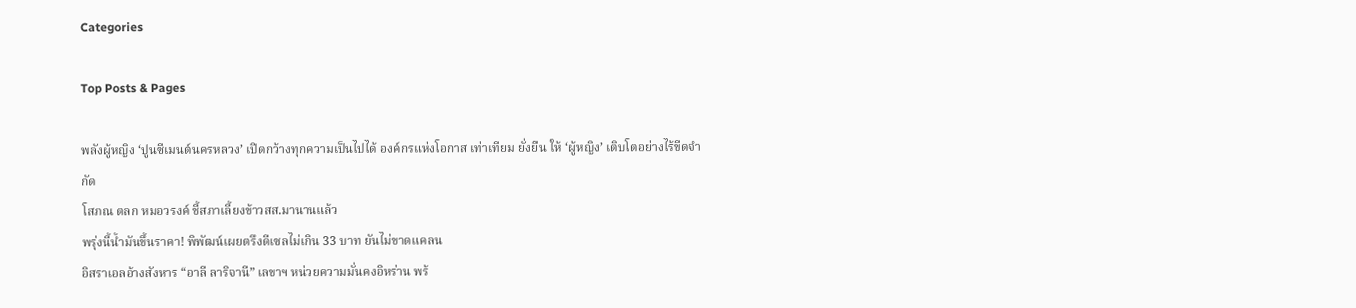Categories

Top Posts & Pages

พลังผู้หญิง ‘ปูนซีเมนต์นครหลวง’ เปิดกว้างทุกความเป็นไปได้ องค์กรแห่งโอกาส เท่าเทียม ยั่งยืน ให้ ‘ผู้หญิง’ เติบโตอย่างไร้ขีดจำกัด
โสภณ ตลก หมอวรงค์ ชี้สภาเลี้ยงข้าวสส.มานานแล้ว
พรุ่งนี้น้ำมันขึ้นราคา! พิพัฒน์เผยตรึงดีเซลไม่เกิน 33 บาท ยันไม่ขาดแคลน
อิสราเอลอ้างสังหาร “อาลี ลาริจานี” เลขาฯ หน่วยความมั่นคงอิหร่าน พร้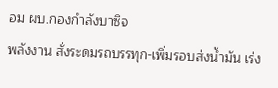อม ผบ.กองกำลังบาซิจ
พลังงาน สั่งระดมรถบรรทุก-เพิ่มรอบส่งน้ำมัน เร่ง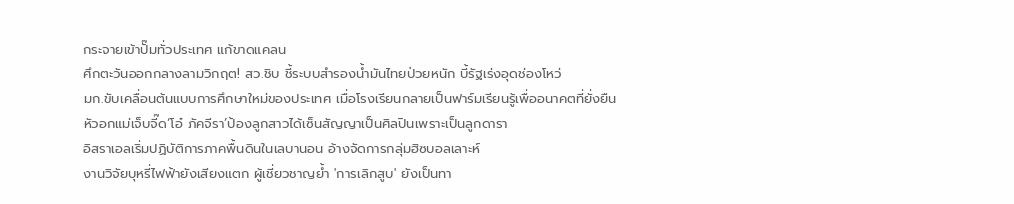กระจายเข้าปั๊มทั่วประเทศ แก้ขาดแคลน
ศึกตะวันออกกลางลามวิกฤต! สว.ชิบ ชี้ระบบสำรองน้ำมันไทยป่วยหนัก บี้รัฐเร่งอุดช่องโหว่
มก.ขับเคลื่อนต้นแบบการศึกษาใหม่ของประเทศ เมื่อโรงเรียนกลายเป็นฟาร์มเรียนรู้เพื่ออนาคตที่ยั่งยืน
หัวอกแม่เจ็บจี๊ด‘โอ๋ ภัคจีรา’ป้องลูกสาวได้เซ็นสัญญาเป็นศิลปินเพราะเป็นลูกดารา
อิสราเอลเริ่มปฏิบัติการภาคพื้นดินในเลบานอน อ้างจัดการกลุ่มฮิซบอลเลาะห์
งานวิจัยบุหรี่ไฟฟ้ายังเสียงแตก ผู้เชี่ยวชาญย้ำ 'การเลิกสูบ' ยังเป็นทา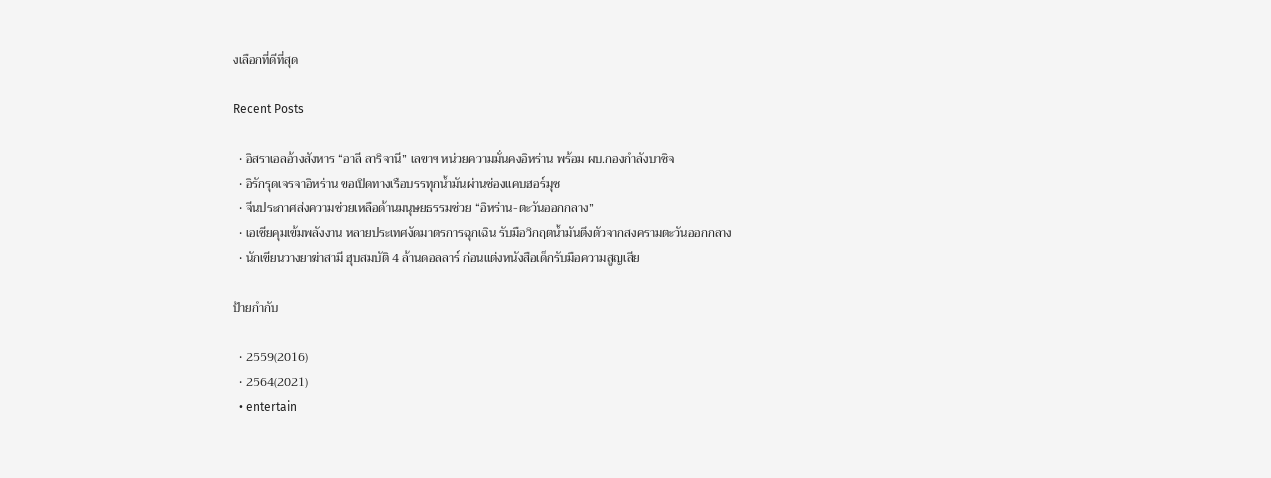งเลือกที่ดีที่สุด

Recent Posts

  • อิสราเอลอ้างสังหาร “อาลี ลาริจานี” เลขาฯ หน่วยความมั่นคงอิหร่าน พร้อม ผบ.กองกำลังบาซิจ
  • อิรักรุดเจรจาอิหร่าน ขอเปิดทางเรือบรรทุกน้ำมันผ่านช่องแคบฮอร์มุซ
  • จีนประกาศส่งความช่วยเหลือด้านมนุษยธรรมช่วย “อิหร่าน-ตะวันออกกลาง”
  • เอเชียคุมเข้มพลังงาน หลายประเทศงัดมาตรการฉุกเฉิน รับมือวิกฤตน้ำมันตึงตัวจากสงครามตะวันออกกลาง
  • นักเขียนวางยาฆ่าสามี ฮุบสมบัติ 4 ล้านดอลลาร์ ก่อนแต่งหนังสือเด็กรับมือความสูญเสีย

ป้ายกำกับ

  • 2559(2016)
  • 2564(2021)
  • entertain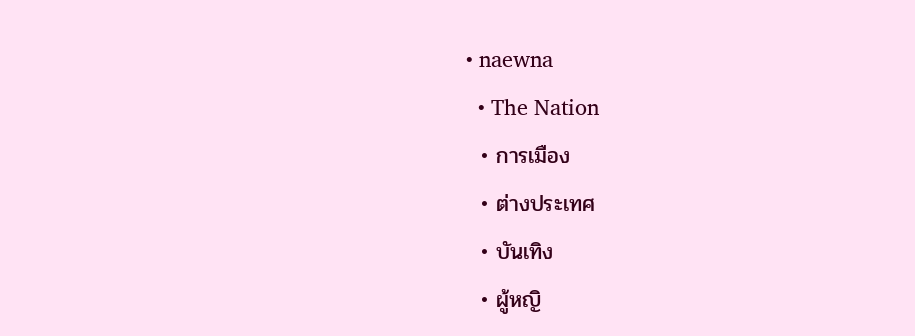• naewna
  • The Nation
  • การเมือง
  • ต่างประเทศ
  • บันเทิง
  • ผู้หญิ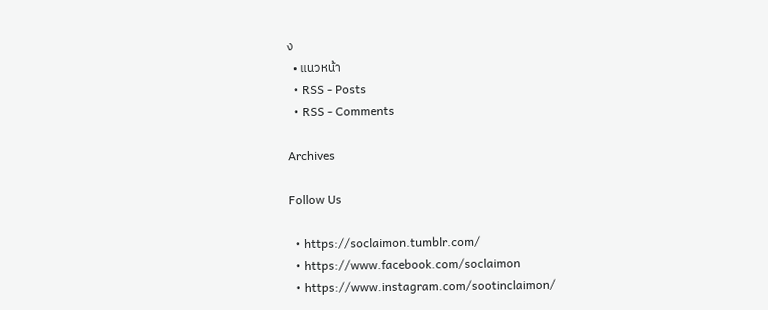ง
  • แนวหน้า
  • RSS - Posts
  • RSS - Comments

Archives

Follow Us

  • https://soclaimon.tumblr.com/
  • https://www.facebook.com/soclaimon
  • https://www.instagram.com/sootinclaimon/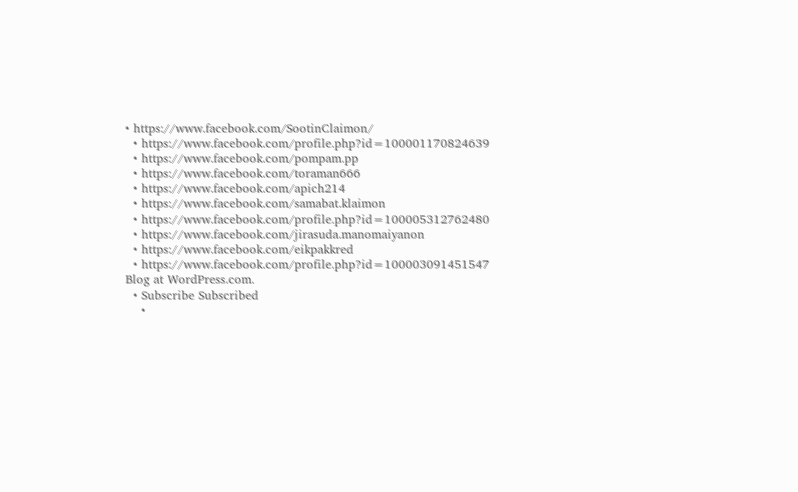• https://www.facebook.com/SootinClaimon/
  • https://www.facebook.com/profile.php?id=100001170824639
  • https://www.facebook.com/pompam.pp
  • https://www.facebook.com/toraman666
  • https://www.facebook.com/apich214
  • https://www.facebook.com/samabat.klaimon
  • https://www.facebook.com/profile.php?id=100005312762480
  • https://www.facebook.com/jirasuda.manomaiyanon
  • https://www.facebook.com/eikpakkred
  • https://www.facebook.com/profile.php?id=100003091451547
Blog at WordPress.com.
  • Subscribe Subscribed
    •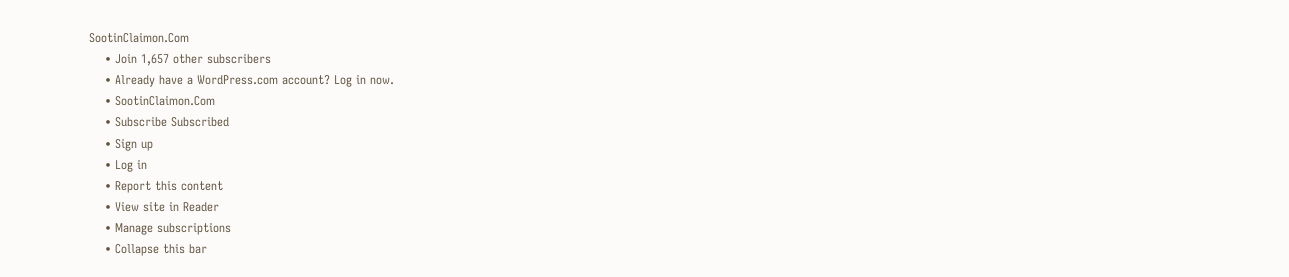SootinClaimon.Com
    • Join 1,657 other subscribers
    • Already have a WordPress.com account? Log in now.
    • SootinClaimon.Com
    • Subscribe Subscribed
    • Sign up
    • Log in
    • Report this content
    • View site in Reader
    • Manage subscriptions
    • Collapse this bar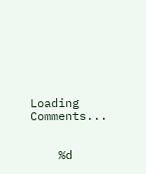Loading Comments...


    %d